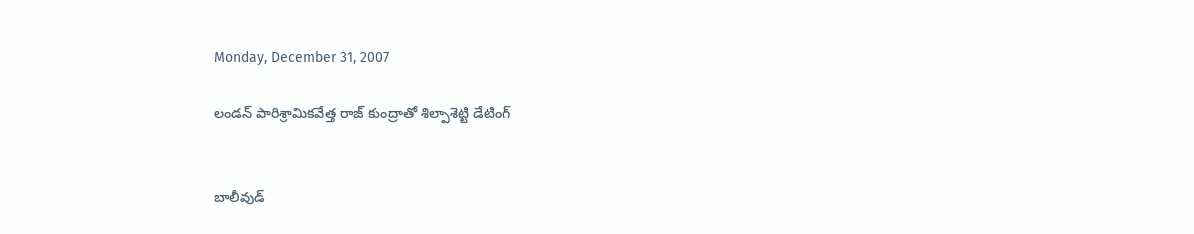Monday, December 31, 2007

లండన్ పారిశ్రామికవేత్త రాజ్ కుంద్రాతో శిల్పాశెట్టి డేటింగ్‌


బాలీవుడ్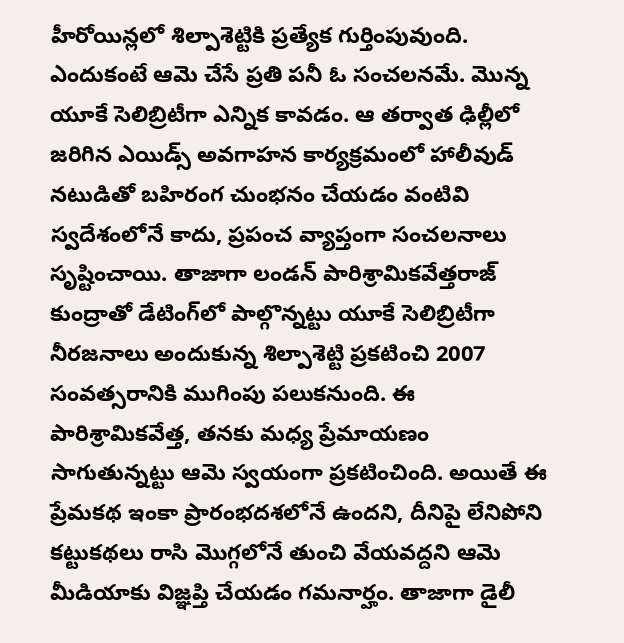హీరోయిన్లలో శిల్పాశెట్టికి ప్రత్యేక గుర్తింపువుంది. ఎందుకంటే ఆమె చేసే ప్రతి పనీ ఓ సంచలనమే. మొన్న యూకే సెలిబ్రిటీగా ఎన్నిక కావడం. ఆ తర్వాత ఢిల్లీలో జరిగిన ఎయిడ్స్ అవగాహన కార్యక్రమంలో హాలీవుడ్ నటుడితో బహిరంగ చుంభనం చేయడం వంటివి స్వదేశంలోనే కాదు, ప్రపంచ వ్యాప్తంగా సంచలనాలు సృష్టించాయి. తాజాగా లండన్ పారిశ్రామికవేత్తరాజ్ కుంద్రాతో డేటింగ్‌లో పాల్గొన్నట్టు యూకే సెలిబ్రిటీగా నీరజనాలు అందుకున్న శిల్పాశెట్టి ప్రకటించి 2007 సంవత్సరానికి ముగింపు పలుకనుంది. ఈ పారిశ్రామికవేత్త, తనకు మధ్య ప్రేమాయణం సాగుతున్నట్టు ఆమె స్వయంగా ప్రకటించింది. అయితే ఈ ప్రేమకథ ఇంకా ప్రారంభదశలోనే ఉందని, దీనిపై లేనిపోని కట్టుకథలు రాసి మొగ్గలోనే తుంచి వేయవద్దని ఆమె మీడియాకు విజ్ఞప్తి చేయడం గమనార్హం. తాజాగా డైలీ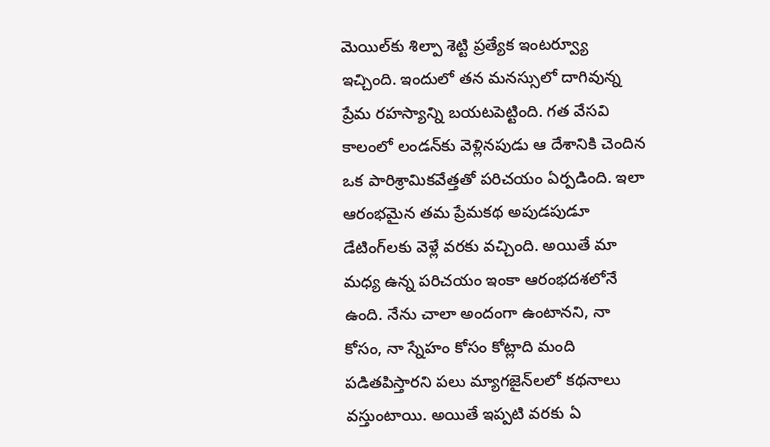మెయిల్‌కు శిల్పా శెట్టి ప్రత్యేక ఇంటర్వ్యూ ఇచ్చింది. ఇందులో తన మనస్సులో దాగివున్న ప్రేమ రహస్యాన్ని బయటపెట్టింది. గత వేసవి కాలంలో లండన్‌కు వెళ్లినపుడు ఆ దేశానికి చెందిన ఒక పారిశ్రామికవేత్తతో పరిచయం ఏర్పడింది. ఇలా ఆరంభమైన తమ ప్రేమకథ అపుడపుడూ డేటింగ్‌లకు వెళ్లే వరకు వచ్చింది. అయితే మా మధ్య ఉన్న పరిచయం ఇంకా ఆరంభదశలోనే ఉంది. నేను చాలా అందంగా ఉంటానని, నా కోసం, నా స్నేహం కోసం కోట్లాది మంది పడితపిస్తారని పలు మ్యాగజైన్‌లలో కథనాలు వస్తుంటాయి. అయితే ఇప్పటి వరకు ఏ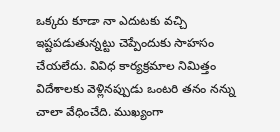ఒక్కరు కూడా నా ఎదుటకు వచ్చి ఇష్టపడుతున్నట్టు చెప్పేందుకు సాహసం చేయలేదు. వివిధ కార్యక్రమాల నిమిత్తం విదేశాలకు వెళ్లినప్పుడు ఒంటరి తనం నన్ను చాలా వేధించేది. ముఖ్యంగా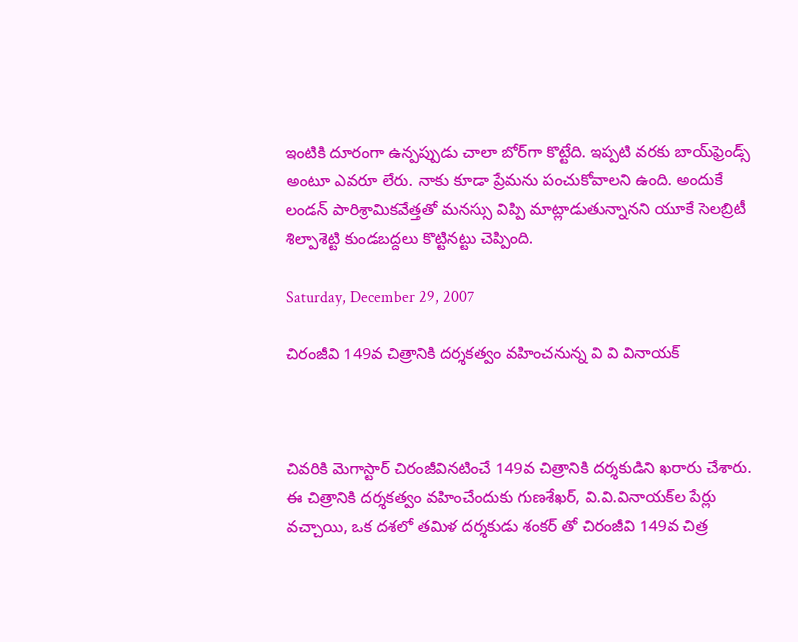ఇంటికి దూరంగా ఉన్పప్పుడు చాలా బోర్‌గా కొట్టేది. ఇప్పటి వరకు బాయ్‌ఫ్రెండ్స్ అంటూ ఎవరూ లేరు. నాకు కూడా ప్రేమను పంచుకోవాలని ఉంది. అందుకే లండన్ పారిశ్రామికవేత్తతో మనస్సు విప్పి మాట్లాడుతున్నానని యూకే సెలబ్రిటీ శిల్పాశెట్టి కుండబద్దలు కొట్టినట్టు చెప్పింది.

Saturday, December 29, 2007

చిరంజీవి 149వ చిత్రానికి దర్శకత్వం వహించనున్న వి వి వినాయక్



చివరికి మెగాస్టార్ చిరంజీవినటించే 149వ చిత్రానికి దర్శకుడిని ఖరారు చేశారు. ఈ చిత్రానికి దర్శకత్వం వహించేందుకు గుణశేఖర్, వి.వి.వినాయక్‌ల పేర్లు వచ్చాయి, ఒక దశలో తమిళ దర్శకుడు శంకర్ తో చిరంజీవి 149వ చిత్ర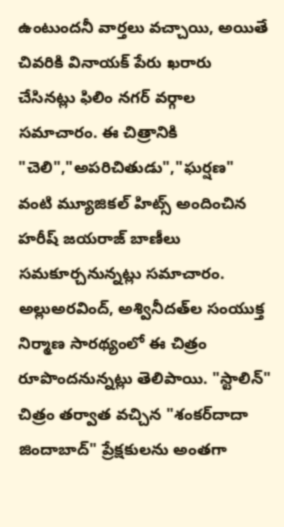ఉంటుందనీ వార్తలు వచ్చాయి, అయితే చివరికి వినాయక్ పేరు ఖరారు చేసినట్లు ఫిలిం నగర్ వర్గాల సమాచారం. ఈ చిత్రానికి "చెలి","అపరిచితుడు","ఘర్షణ" వంటి మ్యూజికల్ హిట్స్ అందించిన హరీష్ జయరాజ్ బాణీలు సమకూర్చనున్నట్లు సమాచారం. అల్లుఅరవింద్, అశ్వినీదత్‌ల సంయుక్త నిర్మాణ సారథ్యంలో ఈ చిత్రం రూపొందనున్నట్లు తెలిపాయి. "స్టాలిన్" చిత్రం తర్వాత వచ్చిన "శంకర్‌దాదా జిందాబాద్" ప్రేక్షకులను అంతగా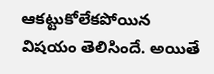ఆకట్టుకోలేకపోయిన విషయం తెలిసిందే. అయితే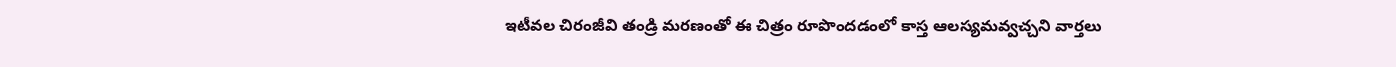ఇటీవల చిరంజీవి తండ్రి మరణంతో ఈ చిత్రం రూపొందడంలో కాస్త ఆలస్యమవ్వచ్చని వార్తలు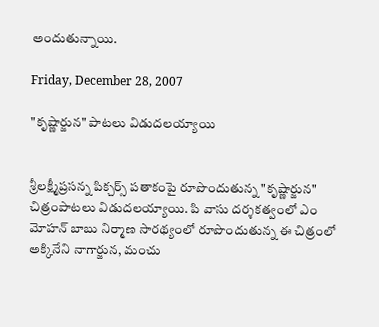అందుతున్నాయి.

Friday, December 28, 2007

"కృష్ణార్జున" పాటలు విడుదలయ్యాయి


శ్రీలక్ష్మీప్రసన్న పిక్చర్స్ పతాకంపై రూపొందుతున్న "కృష్ణార్జున" చిత్రంపాటలు విడుదలయ్యాయి. పి వాసు దర్శకత్వంలో ఎం మోహన్ బాబు నిర్మాణ సారథ్యంలో రూపొందుతున్న ఈ చిత్రంలో అక్కినేని నాగార్జున, మంచు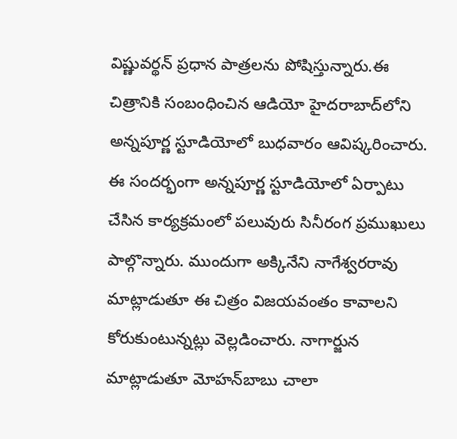విష్ణువర్థన్ ప్రధాన పాత్రలను పోషిస్తున్నారు.ఈ చిత్రానికి సంబంధించిన ఆడియో హైదరాబాద్‌లోని అన్నపూర్ణ స్టూడియోలో బుధవారం ఆవిష్కరించారు. ఈ సందర్భంగా అన్నపూర్ణ స్టూడియోలో ఏర్పాటు చేసిన కార్యక్రమంలో పలువురు సినీరంగ ప్రముఖులు పాల్గొన్నారు. ముందుగా అక్కినేని నాగేశ్వరరావు మాట్లాడుతూ ఈ చిత్రం విజయవంతం కావాలని కోరుకుంటున్నట్లు వెల్లడించారు. నాగార్జున మాట్లాడుతూ మోహన్‌బాబు చాలా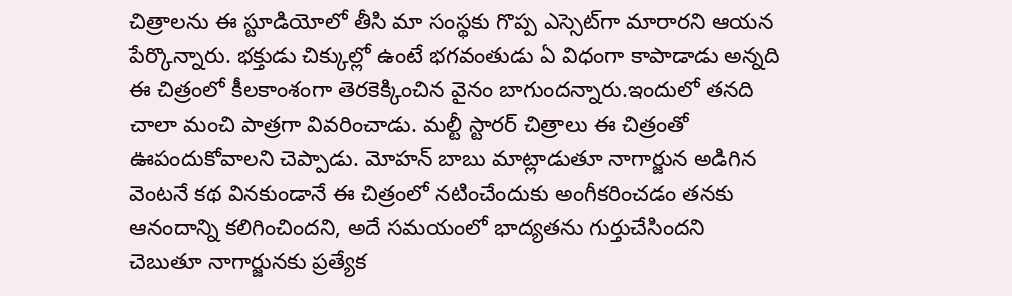చిత్రాలను ఈ స్టూడియోలో తీసి మా సంస్థకు గొప్ప ఎస్సెట్‌గా మారారని ఆయన పేర్కొన్నారు. భక్తుడు చిక్కుల్లో ఉంటే భగవంతుడు ఏ విధంగా కాపాడాడు అన్నది ఈ చిత్రంలో కీలకాంశంగా తెరకెక్కించిన వైనం బాగుందన్నారు.ఇందులో తనది చాలా మంచి పాత్రగా వివరించాడు. మల్టీ స్టారర్ చిత్రాలు ఈ చిత్రంతో ఊపందుకోవాలని చెప్పాడు. మోహన్ బాబు మాట్లాడుతూ నాగార్జున అడిగిన వెంటనే కథ వినకుండానే ఈ చిత్రంలో నటించేందుకు అంగీకరించడం తనకు ఆనందాన్ని కలిగించిందని, అదే సమయంలో భాద్యతను గుర్తుచేసిందని చెబుతూ నాగార్జునకు ప్రత్యేక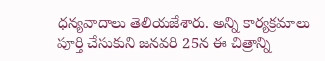ధన్యవాదాలు తెలియజేశారు. అన్ని కార్యక్రమాలు పూర్తి చేసుకుని జనవరి 25న ఈ చిత్రాన్ని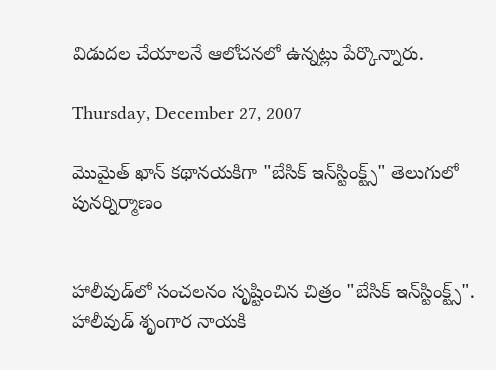విడుదల చేయాలనే ఆలోచనలో ఉన్నట్లు పేర్కొన్నారు.

Thursday, December 27, 2007

మొమైత్ ఖాన్ కథానయకిగా "బేసిక్ ఇన్‌స్టింక్ట్స్‌" తెలుగులో పునర్నిర్మాణం


హాలీవుడ్‌లో సంచలనం సృష్టించిన చిత్రం "బేసిక్ ఇన్‌స్టింక్ట్స్‌". హాలీవుడ్ శృంగార నాయకి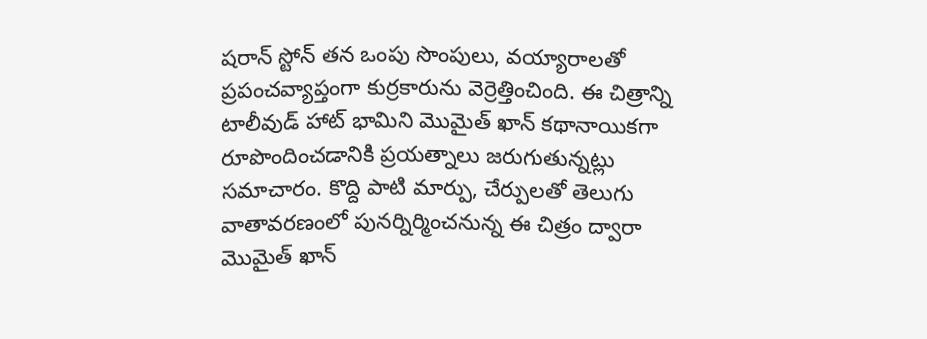షరాన్ స్టోన్ తన ఒంపు సొంపులు, వయ్యారాలతో ప్రపంచవ్యాప్తంగా కుర్రకారును వెర్రెత్తించింది. ఈ చిత్రాన్ని టాలీవుడ్ హాట్ భామిని మొమైత్ ఖాన్ కథానాయికగా రూపొందించడానికి ప్రయత్నాలు జరుగుతున్నట్లు సమాచారం. కొద్ది పాటి మార్పు, చేర్పులతో తెలుగు వాతావరణంలో పునర్నిర్మించనున్న ఈ చిత్రం ద్వారా మొమైత్ ఖాన్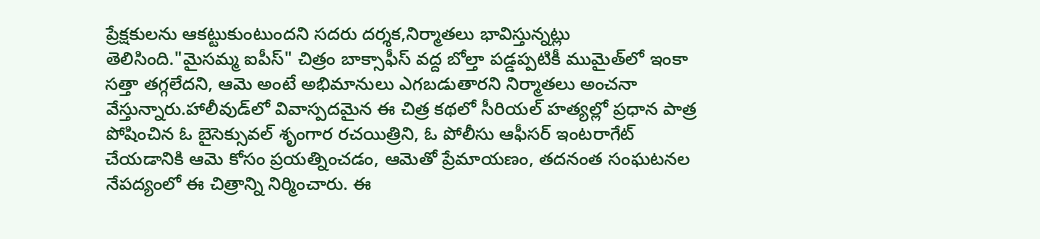ప్రేక్షకులను ఆకట్టుకుంటుందని సదరు దర్శక,నిర్మాతలు భావిస్తున్నట్లు తెలిసింది."మైసమ్మ ఐపీస్" చిత్రం బాక్సాఫీస్ వద్ద బోల్తా పడ్డప్పటికీ ముమైత్‌లో ఇంకా సత్తా తగ్గలేదని, ఆమె అంటే అభిమానులు ఎగబడుతారని నిర్మాతలు అంచనా వేస్తున్నారు.హాలీవుడ్‌లో వివాస్పదమైన ఈ చిత్ర కథలో సీరియల్ హత్యల్లో ప్రధాన పాత్ర పోషించిన ఓ బైసెక్సువల్ శృంగార రచయిత్రిని, ఓ పోలీసు ఆఫీసర్ ఇంటరాగేట్ చేయడానికి ఆమె కోసం ప్రయత్నించడం, ఆమెతో ప్రేమాయణం, తదనంత సంఘటనల నేపద్యంలో ఈ చిత్రాన్ని నిర్మించారు. ఈ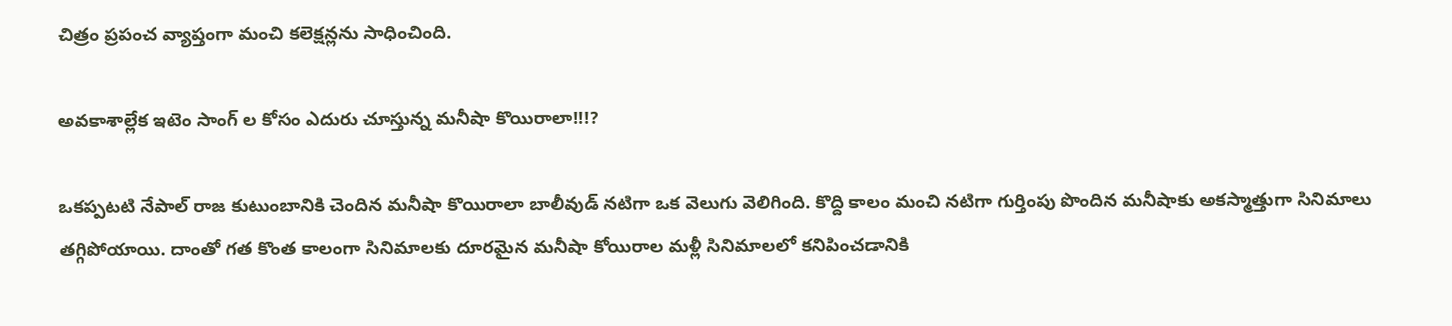చిత్రం ప్రపంచ వ్యాప్తంగా మంచి కలెక్షన్లను సాధించింది.

అవకాశాల్లేక ఇటెం సాంగ్ ల కోసం ఎదురు చూస్తున్న మనీషా కొయిరాలా!!!?

ఒకప్పటటి నేపాల్ రాజ కుటుంబానికి చెందిన మనీషా కొయిరాలా బాలీవుడ్ నటిగా ఒక వెలుగు వెలిగింది. కొద్ది కాలం మంచి నటిగా గుర్తింపు పొందిన మనీషాకు అకస్మాత్తుగా సినిమాలు తగ్గిపోయాయి. దాంతో గత కొంత కాలంగా సినిమాలకు దూరమైన మనీషా కోయిరాల మళ్లీ సినిమాలలో కనిపించడానికి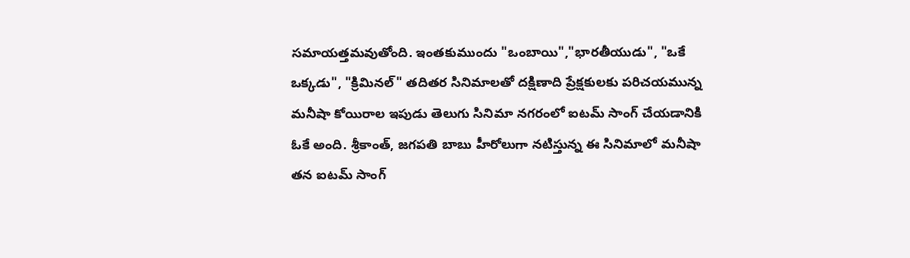సమాయత్తమవుతోంది. ఇంతకుముందు "ఒంబాయి","భారతీయుడు", "ఒకే ఒక్కడు", "క్రిమినల్" తదితర సినిమాలతో దక్షిణాది ప్రేక్షకులకు పరిచయమున్న మనీషా కోయిరాల ఇపుడు తెలుగు సినిమా నగరంలో ఐటమ్ సాంగ్ చేయడానికి ఓకే అంది. శ్రీకాంత్, జగపతి బాబు హీరోలుగా నటిస్తున్న ఈ సినిమాలో మనీషా తన ఐటమ్ సాంగ్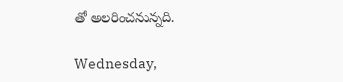తో అలరించనున్నది.

Wednesday,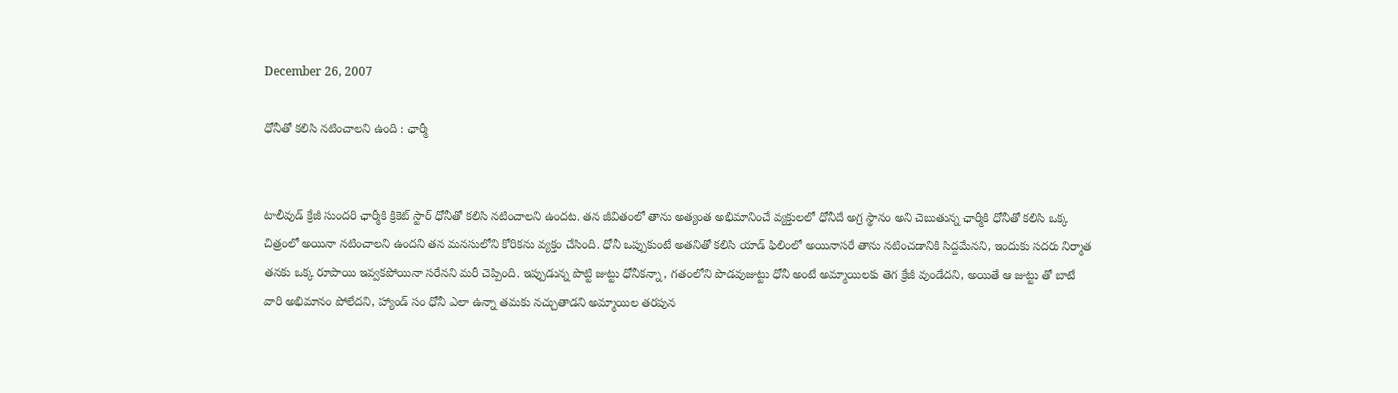December 26, 2007

ధోనీతో కలిసి నటించాలని ఉంది : ఛార్మీ


టాలీవుడ్ క్రేజీ సుందరి ఛార్మీకి క్రికెట్ స్టార్ ధోనీతో కలిసి నటించాలని ఉందట. తన జీవితంలో తాను అత్యంత అభిమానించే వ్యక్తులలో ధోనీదే అగ్ర స్థానం అని చెబుతున్న ఛార్మీకి ధోనీతో కలిసి ఒక్క చిత్రంలో అయినా నటించాలని ఉందని తన మనసులోని కోరికను వ్యక్తం చేసింది. ధోనీ ఒప్పుకుంటే అతనితో కలిసి యాడ్ ఫిలింలో అయినాసరే తాను నటించడానికి సిద్దమేనని, ఇందుకు సదరు నిర్మాత తనకు ఒక్క రూపాయి ఇవ్వకపోయినా సరేనని మరీ చెప్పింది. ఇప్పుడున్న పొట్టి జుట్టు ధోనీకన్నా, గతంలోని పొడవుజుట్టు ధోనీ అంటే అమ్మాయిలకు తెగ క్రేజీ వుండేదని, అయితే ఆ జుట్టు తో బాటే వారి అభిమానం పోలేదని, హ్యాండ్ సం ధోనీ ఎలా ఉన్నా తమకు నచ్చుతాడని అమ్మాయిల తరపున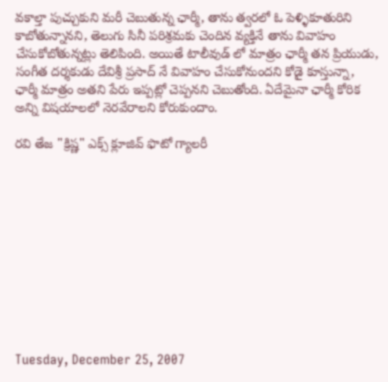వకాల్తా పుచ్చుకుని మరీ చెబుతున్న ఛార్మీ, తాను త్వరలో ఓ పెళ్ళికూతురిని కాబోతున్నానని, తెలుగు సినీ పరిశ్రమకు చెందిన వ్యక్తినే తాను వివాహం చేసుకోబోతున్నట్లు తెలిపింది. అయితే టాలీవుడ్ లో మాత్రం ఛార్మీ తన ప్రియుడు, సంగీత దర్శకుడు దేవిశ్రీ ప్రసాద్ నే వివాహం చేసుకోనుందని కోడై కూస్తున్నా, ఛార్మీ మాత్రం అతని పేరు ఇప్పట్లో చెప్పనని చెబుతోంది. ఏదేమైనా ఛార్మీ కోరిక అన్ని విషయాలలో నెరవేరాలని కోరుకుందాం.

రవి తేజ "క్రిష్ణ" ఎక్స్ క్లూజివ్ ఫొటో గ్యాలరీ











Tuesday, December 25, 2007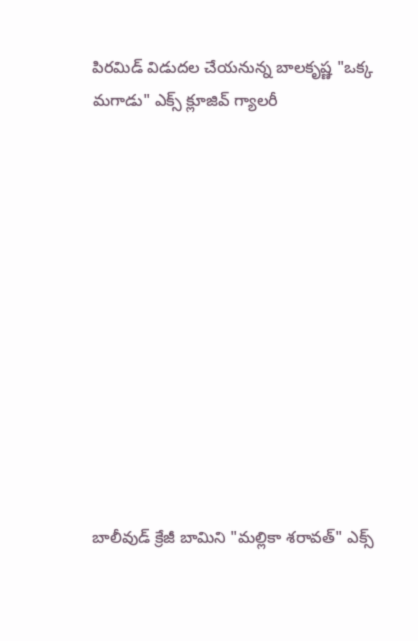పిరమిడ్ విడుదల చేయనున్న బాలకృష్ణ "ఒక్క మగాడు" ఎక్స్ క్లూజివ్ గ్యాలరీ












బాలీవుడ్ క్రేజీ బామిని "మల్లికా శరావత్" ఎక్స్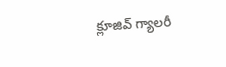క్లూజివ్ గ్యాలరీ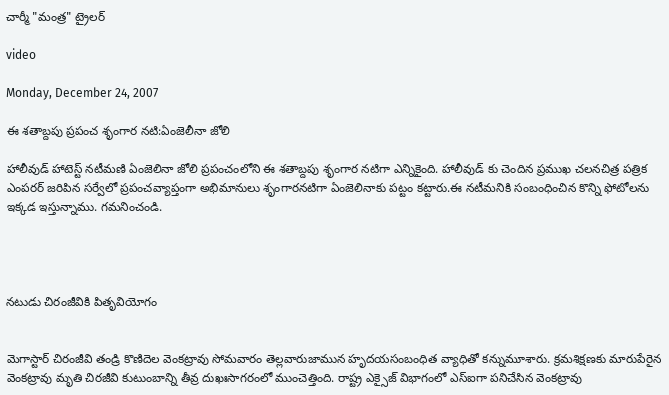చార్మీ "మంత్ర" ట్రైలర్

video

Monday, December 24, 2007

ఈ శతాబ్దపు ప్రపంచ శృంగార నటి:ఏంజెలీనా జోలి

హాలీవుడ్ హాటెస్ట్ నటీమణి ఏంజెలినా జోలి ప్రపంచంలోని ఈ శతాబ్దపు శృంగార నటిగా ఎన్నికైంది. హాలీవుడ్ కు చెందిన ప్రముఖ చలనచిత్ర పత్రిక ఎంపరర్ జరిపిన సర్వేలో ప్రపంచవ్యాప్తంగా అభిమానులు శృంగారనటిగా ఏంజెలినాకు పట్టం కట్టారు.ఈ నటీమనికి సంబంధించిన కొన్ని ఫోటోలను ఇక్కడ ఇస్తున్నాము. గమనించండి.




నటుడు చిరంజీవికి పితృవియోగం


మెగాస్టార్ చిరంజీవి తండ్రి కొణిదెల వెంకట్రావు సోమవారం తెల్లవారుజామున హృదయసంబంధిత వ్యాధితో కన్నుమూశారు. క్రమశిక్షణకు మారుపేరైన వెంకట్రావు మృతి చిరజీవి కుటుంబాన్ని తీవ్ర దుఖఃసాగరంలో ముంచెత్తింది. రాష్ట్ర ఎక్సైజ్ విభాగంలో ఎస్‌ఐగా పనిచేసిన వెంకట్రావు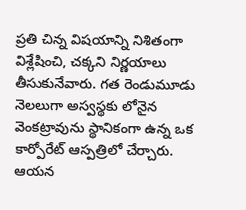ప్రతి చిన్న విషయాన్ని నిశితంగా విశ్లేషించి, చక్కని నిర్ణయాలు తీసుకునేవారు. గత రెండుమూడు నెలలుగా అస్వస్థకు లోనైన వెంకట్రావును స్థానికంగా ఉన్న ఒక కార్పోరేట్ ఆస్పత్రిలో చేర్చారు. ఆయన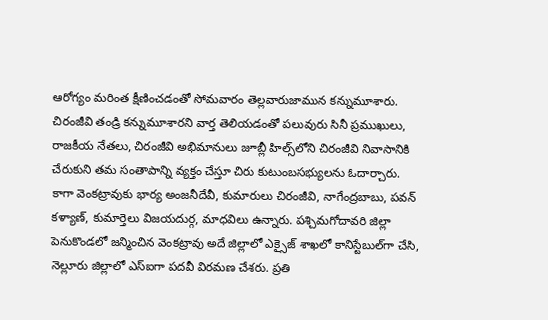ఆరోగ్యం మరింత క్షీణించడంతో సోమవారం తెల్లవారుజామున కన్నుమూశారు. చిరంజీవి తండ్రి కన్నుమూశారని వార్త తెలియడంతో పలువురు సినీ ప్రముఖులు, రాజకీయ నేతలు, చిరంజీవి అభిమానులు జూబ్లీ హిల్స్‌లోని చిరంజీవి నివాసానికి చేరుకుని తమ సంతాపాన్ని వ్యక్తం చేస్తూ చిరు కుటుంబసభ్యులను ఓదార్చారు. కాగా వెంకట్రావుకు భార్య అంజనీదేవీ, కుమారులు చిరంజీవి, నాగేంద్రబాబు, పవన్ కళ్యాణ్, కుమార్తెలు విజయదుర్గ, మాధవిలు ఉన్నారు. పశ్చిమగోదావరి జిల్లా పెనుకొండలో జన్మించిన వెంకట్రావు అదే జిల్లాలో ఎక్సైజ్ శాఖలో కానిస్టేబుల్‌గా చేసి, నెల్లూరు జిల్లాలో ఎస్ఐగా పదవీ విరమణ చేశరు. ప్రతి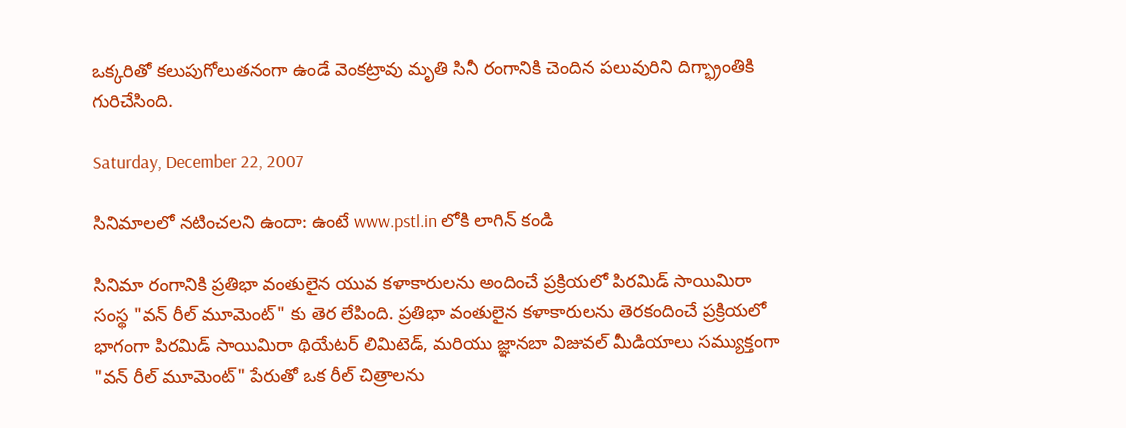ఒక్కరితో కలుపుగోలుతనంగా ఉండే వెంకట్రావు మృతి సినీ రంగానికి చెందిన పలువురిని దిగ్భ్రాంతికి గురిచేసింది.

Saturday, December 22, 2007

సినిమాలలో నటించలని ఉందా: ఉంటే www.pstl.in లోకి లాగిన్ కండి

సినిమా రంగానికి ప్రతిభా వంతులైన యువ కళాకారులను అందించే ప్రక్రియలో పిరమిడ్ సాయిమిరా సంస్థ "వన్ రీల్ మూమెంట్" కు తెర లేపింది. ప్రతిభా వంతులైన కళాకారులను తెరకందించే ప్రక్రియలో భాగంగా పిరమిడ్ సాయిమిరా థియేటర్ లిమిటెడ్, మరియు జ్ఞానబా విజువల్ మీడియాలు సమ్యుక్తంగా "వన్ రీల్ మూమెంట్" పేరుతో ఒక రీల్ చిత్రాలను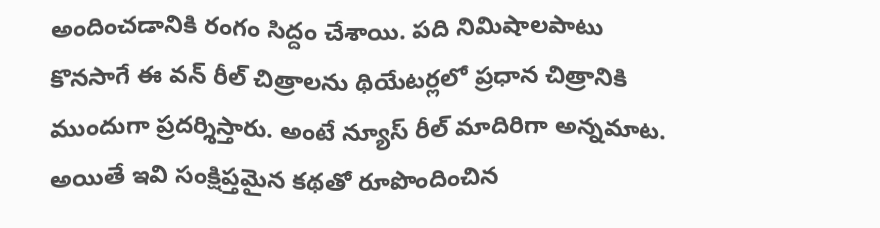అందించడానికి రంగం సిద్దం చేశాయి. పది నిమిషాలపాటు కొనసాగే ఈ వన్ రీల్ చిత్రాలను థియేటర్లలో ప్రధాన చిత్రానికి ముందుగా ప్రదర్శిస్తారు. అంటే న్యూస్ రీల్ మాదిరిగా అన్నమాట. అయితే ఇవి సంక్షిప్తమైన కథతో రూపొందించిన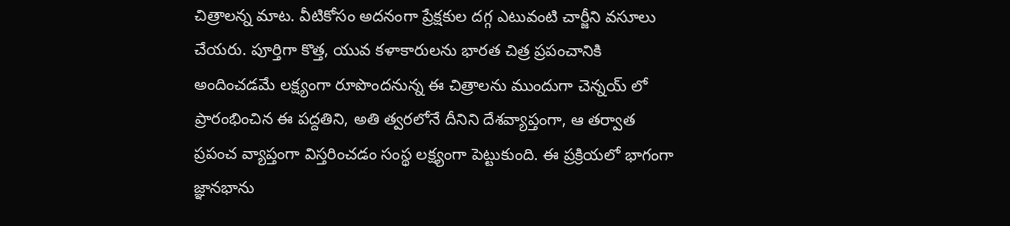చిత్రాలన్న మాట. వీటికోసం అదనంగా ప్రేక్షకుల దగ్గ ఎటువంటి చార్జీని వసూలు చేయరు. పూర్తిగా కొత్త, యువ కళాకారులను భారత చిత్ర ప్రపంచానికి అందించడమే లక్ష్యంగా రూపొందనున్న ఈ చిత్రాలను ముందుగా చెన్నయ్ లో ప్రారంభించిన ఈ పద్దతిని, అతి త్వరలోనే దీనిని దేశవ్యాప్తంగా, ఆ తర్వాత ప్రపంచ వ్యాప్తంగా విస్తరించడం సంస్థ లక్ష్యంగా పెట్టుకుంది. ఈ ప్రక్రియలో భాగంగా జ్ఞానభాను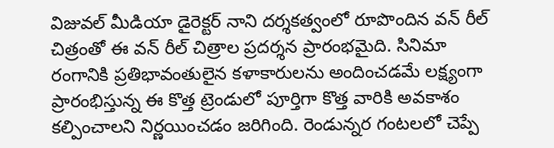విజువల్ మీడియా డైరెక్టర్ నాని దర్శకత్వంలో రూపొందిన వన్ రీల్ చిత్రంతో ఈ వన్ రీల్ చిత్రాల ప్రదర్శన ప్రారంభమైది. సినిమా రంగానికి ప్రతిభావంతులైన కళాకారులను అందించడమే లక్ష్యంగా ప్రారంభిస్తున్న ఈ కొత్త ట్రెండులో పూర్తిగా కొత్త వారికి అవకాశం కల్పించాలని నిర్ణయించడం జరిగింది. రెండున్నర గంటలలో చెప్పే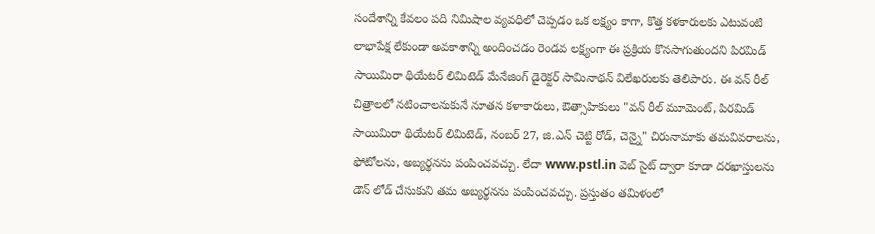సందేశాన్ని కేవలం పది నిమిషాల వ్యవధిలో చెప్పడం ఒక లక్ష్యం కాగా, కొత్త కళకారులకు ఎటువంటి లాభాపేక్ష లేకుండా అవకాశాన్ని అందించడం రెండవ లక్ష్యంగా ఈ ప్రక్రియ కొనసాగుతుందని పిరమిడ్ సాయిమిరా థియేటర్ లిమిటెడ్ మేనేజింగ్ డైరెక్టర్ సామినాథన్ విలేఖరులకు తెలిపారు. ఈ వన్ రీల్ చిత్రాలలో నటించాలనుకునే నూతన కళాకారులు, ఔత్సాహికులు "వన్ రీల్ మూమెంట్, పిరమిడ్ సాయిమిరా థియేటర్ లిమిటెడ్, నంబర్ 27, జి.ఎన్ చెట్టి రోడ్, చెన్నై" చిరునామాకు తమవివరాలను, ఫోటోలను, అబ్యర్థనను పంపించవచ్చు. లేదా www.pstl.in వెబ్ సైట్ ద్వారా కూడా దరఖాస్తులను డౌన్ లోడ్ చేసుకుని తమ అబ్యర్థనను పంపించవచ్చు. ప్రస్తుతం తమిళంలో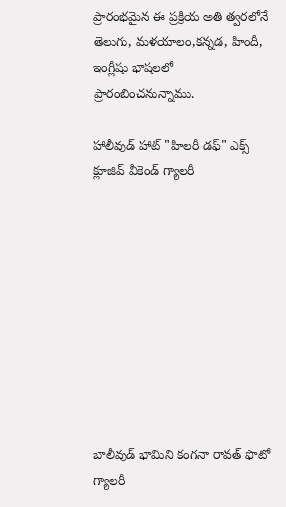ప్రారంభమైన ఈ ప్రక్రియ అతి త్వరలోనే తెలుగు, మళయాలం,కన్నడ, హిందీ, ఇంగ్లీషు భాషలలో ప్రారంబించనున్నాము.

హాలీవుడ్ హాట్ "హిలరీ డఫ్" ఎక్స్ క్లూజివ్ వీకెండ్ గ్యాలరీ










బాలీవుడ్ భామిని కంగనా రావత్ ఫొటో గ్యాలరీ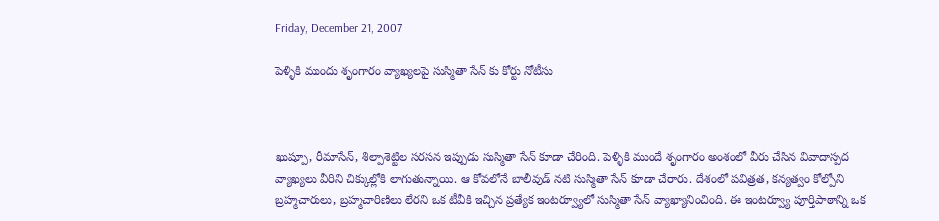Friday, December 21, 2007

పెళ్ళికి ముందు శృంగారం వ్యాఖ్యలపై సుస్మితా సేన్ కు కోర్టు నోటీసు



ఖుష్పూ, రీమాసేన్, శిల్పాశెట్టిల సరసన ఇప్పుడు సుస్మితా సేన్ కూడా చేరింది. పెళ్ళికి ముందే శృంగారం అంశంలో వీరు చేసిన వివాదాస్పద వ్యాఖ్యలు వీరిని చిక్కుల్లోకి లాగుతున్నాయి. ఆ కోవలోనే బాలీవుడ్ నటి సుస్మితా సేన్ కూడా చేరారు. దేశంలో పవిత్రత, కన్యత్వం కోల్పోని బ్రహ్మచారులు, బ్రహ్మచారిణిలు లేరని ఒక టీవీకి ఇచ్చిన ప్రత్యేక ఇంటర్వ్యూలో సుస్మితా సేన్ వ్యాఖ్యానించింది. ఈ ఇంటర్వ్యూ పూర్తిపాఠాన్ని ఒక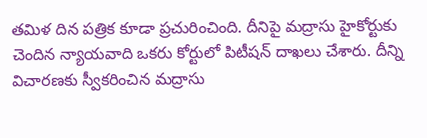తమిళ దిన పత్రిక కూడా ప్రచురించింది. దీనిపై మద్రాసు హైకోర్టుకు చెందిన న్యాయవాది ఒకరు కోర్టులో పిటీషన్ దాఖలు చేశారు. దీన్ని విచారణకు స్వీకరించిన మద్రాసు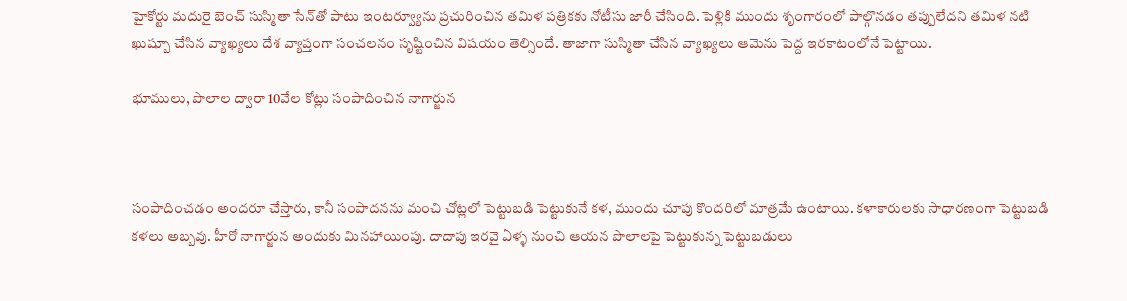హైకోర్టు మదురై బెంచ్ సుస్మితా సేన్‌తో పాటు ఇంటర్వ్యూను ప్రచురించిన తమిళ పత్రికకు నోటీసు జారీ చేసింది. పెళ్లికి ముందు శృంగారంలో పాల్గొనడం తప్పులేదని తమిళ నటి ఖుష్బూ చేసిన వ్యాఖ్యలు దేశ వ్యాప్తంగా సంచలనం సృష్టించిన విషయం తెల్సిందే. తాజాగా సుస్మితా చేసిన వ్యాఖ్యలు ఆమెను పెద్ద ఇరకాటంలోనే పెట్టాయి.

భూములు, పొలాల ద్వారా 10వేల కోట్లు సంపాదించిన నాగార్జున



సంపాదించడం అందరూ చేస్తారు, కానీ సంపాదనను మంచి చోట్లలో పెట్టుబడి పెట్టుకునే కళ, ముందు చూపు కొందరిలో మాత్రమే ఉంటాయి. కళాకారులకు సాధారణంగా పెట్టుబడి కళలు అబ్బవు. హీరో నాగార్జున అందుకు మినహాయింపు. దాదాపు ఇరవై ఏళ్ళ నుంచి ఆయన పొలాలపై పెట్టుకున్న పెట్టుబడులు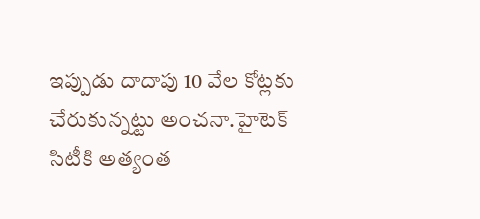ఇప్పుడు దాదాపు 10 వేల కోట్లకు చేరుకున్నట్టు అంచనా.హైటెక్ సిటీకి అత్యంత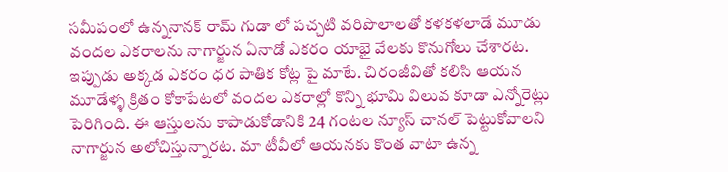సమీపంలో ఉన్ననానక్ రామ్ గుడా లో పచ్చటి వరిపొలాలతో కళకళలాడే మూడు వందల ఎకరాలను నాగార్జున ఏనాడో ఎకరం యాభై వేలకు కొనుగోలు చేశారట. ఇప్పుడు అక్కడ ఎకరం ధర పాతిక కోట్ల పై మాటే. చిరంజీవితో కలిసి ఆయన మూడేళ్ళ క్రితం కోకాపేటలో వందల ఎకరాల్లో కొన్ని భూమి విలువ కూడా ఎన్నోరెట్లు పెరిగింది. ఈ ఆస్తులను కాపాడుకోడానికి 24 గంటల న్యూస్ చానల్ పెట్టుకోవాలని నాగార్జున అలోచిస్తున్నారట. మా టీవీలో ఆయనకు కొంత వాటా ఉన్న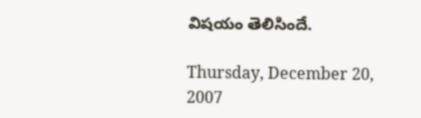విషయం తెలిసిందే.

Thursday, December 20, 2007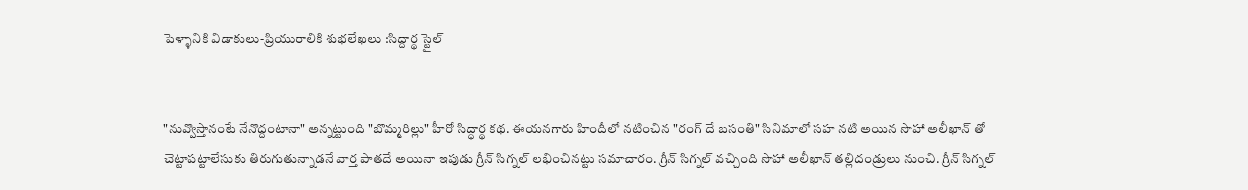పెళ్ళానికి విడాకులు-ప్రియురాలికి శుభలేఖలు :సిద్దార్థ స్టైల్


"నువ్వొస్తానంటే నేనొద్దంటానా" అన్నట్టుంది "బొమ్మరిల్లు" హీరో సిద్ధార్థ కథ. ఈయనగారు హిందీలో నటించిన "రంగ్ దే బసంతి" సినిమాలో సహ నటి అయిన సొహా అలీఖాన్ తో చెట్టాపట్టాలేసుకు తిరుగుతున్నాడనే వార్త పాతదే అయినా ఇపుడు గ్రీన్ సిగ్నల్ లభించినట్టు సమాచారం. గ్రీన్ సిగ్నల్ వచ్చింది సొహా అలీఖాన్ తల్లిదండ్రులు నుంచి. గ్రీన్ సిగ్నల్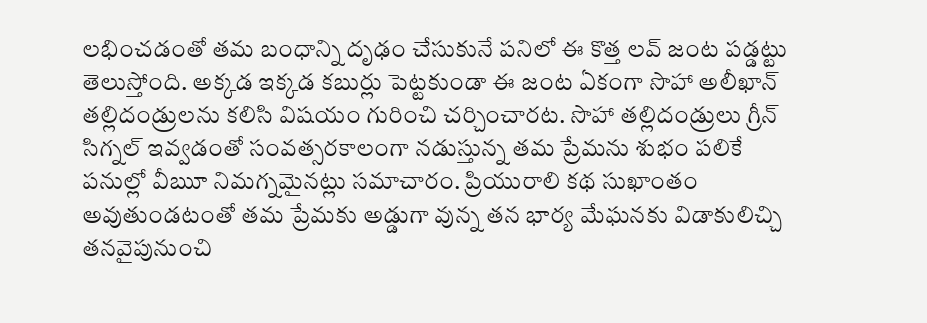లభించడంతో తమ బంధాన్ని దృఢం చేసుకునే పనిలో ఈ కొత్త లవ్ జంట పడ్డట్టు తెలుస్తోంది. అక్కడ ఇక్కడ కబుర్లు పెట్టకుండా ఈ జంట ఏకంగా సొహా అలీఖాన్ తల్లిదండ్రులను కలిసి విషయం గురించి చర్చించారట. సొహా తల్లిదండ్రులు గ్రీన్ సిగ్నల్ ఇవ్వడంతో సంవత్సరకాలంగా నడుస్తున్న తమ ప్రేమను శుభం పలికే పనుల్లో వీౠ నిమగ్నమైనట్లు సమాచారం. ప్రియురాలి కథ సుఖాంతం అవుతుండటంతో తమ ప్రేమకు అడ్డుగా వున్న తన భార్య మేఘనకు విడాకులిచ్చి తనవైపునుంచి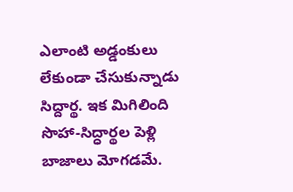ఎలాంటి అడ్డంకులు లేకుండా చేసుకున్నాడు సిద్దార్థ. ఇక మిగిలింది సొహా-సిద్ధార్థల పెళ్లి బాజాలు మోగడమే.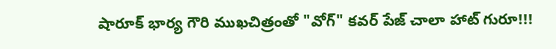షారూక్ భార్య గౌరి ముఖచిత్రంతో "వోగ్" కవర్ పేజ్ చాలా హాట్ గురూ!!!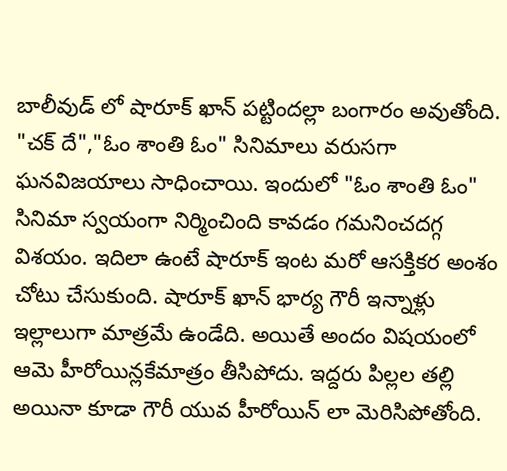బాలీవుడ్ లో షారూక్ ఖాన్ పట్టిందల్లా బంగారం అవుతోంది. "చక్ దే","ఓం శాంతి ఓం" సినిమాలు వరుసగా ఘనవిజయాలు సాధించాయి. ఇందులో "ఓం శాంతి ఓం" సినిమా స్వయంగా నిర్మించింది కావడం గమనించదగ్గ విశయం. ఇదిలా ఉంటే షారూక్ ఇంట మరో ఆసక్తికర అంశం చోటు చేసుకుంది. షారూక్ ఖాన్ భార్య గౌరీ ఇన్నాళ్లు ఇల్లాలుగా మాత్రమే ఉండేది. అయితే అందం విషయంలో ఆమె హీరోయిన్లకేమాత్రం తీసిపోదు. ఇద్దరు పిల్లల తల్లి అయినా కూడా గౌరీ యువ హీరోయిన్ లా మెరిసిపోతోంది.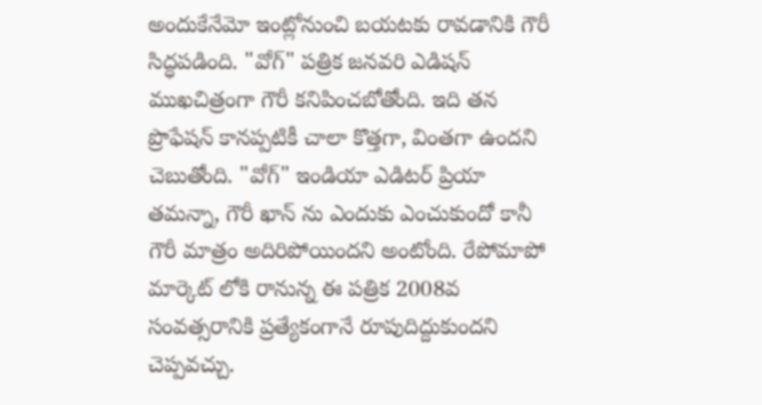అందుకేనేమో ఇంట్లోనుంచి బయటకు రావడానికి గౌరీ సిద్ధపడింది. "వోగ్" పత్రిక జనవరి ఎడిషన్ ముఖచిత్రంగా గౌరీ కనిపించబోతోంది. ఇది తన ప్రొఫేషన్ కానప్పటికీ చాలా కొత్తగా, వింతగా ఉందని చెబుతోంది. "వోగ్" ఇండియా ఎడిటర్ ప్రియా తమన్నా, గౌరీ ఖాన్ ను ఎందుకు ఎంచుకుందో కానీ గౌరీ మాత్రం అదిరిపోయిందని అంటోంది. రేపోమాపో మార్కెట్ లోకి రానున్న ఈ పత్రిక 2008వ సంవత్సరానికి ప్రత్యేకంగానే రూపుదిద్దుకుందని చెప్పవచ్చు.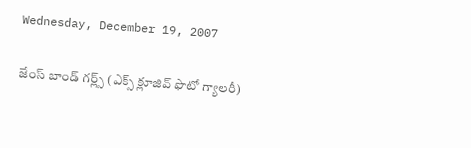Wednesday, December 19, 2007

జేంస్ బాండ్ గర్ల్స్ (ఎక్స్ క్లూజివ్ ఫొటో గ్యాలరీ)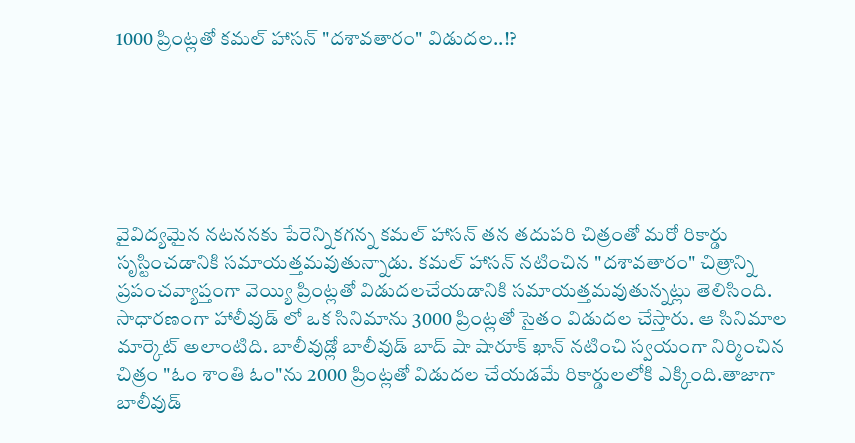1000 ప్రింట్లతో కమల్ హాసన్ "దశావతారం" విడుదల..!?






వైవిద్యమైన నటననకు పేరెన్నికగన్న కమల్ హాసన్ తన తదుపరి చిత్రంతో మరో రికార్డు సృస్టించడానికి సమాయత్తమవుతున్నాడు. కమల్ హాసన్ నటించిన "దశావతారం" చిత్రాన్ని ప్రపంచవ్యాప్తంగా వెయ్యి ప్రింట్లతో విడుదలచేయడానికి సమాయత్తమవుతున్నట్లు తెలిసింది. సాధారణంగా హాలీవుడ్ లో ఒక సినిమాను 3000 ప్రింట్లతో సైతం విడుదల చేస్తారు. ఆ సినిమాల మార్కెట్ అలాంటిది. బాలీవుడ్లో బాలీవుడ్ బాద్ షా షారూక్ ఖాన్ నటించి స్వయంగా నిర్మించిన చిత్రం "ఓం శాంతి ఓం"ను 2000 ప్రింట్లతో విడుదల చేయడమే రికార్డులలోకి ఎక్కింది.తాజాగా బాలీవుడ్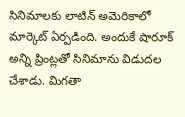సినిమాలకు లాటిన్ అమెరికాలో మార్కెట్ ఏర్పడింది. అందుకే షారూక్ అన్ని ప్రింట్లతో సినిమాను విడుదల చేశాడు. మిగతా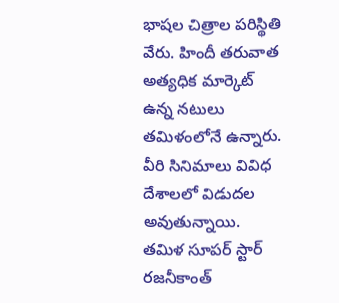భాషల చిత్రాల పరిస్థితి వేరు. హిందీ తరువాత అత్యధిక మార్కెట్ ఉన్న నటులు తమిళంలోనే ఉన్నారు. వీరి సినిమాలు వివిధ దేశాలలో విడుదల అవుతున్నాయి. తమిళ సూపర్ స్టార్ రజనీకాంత్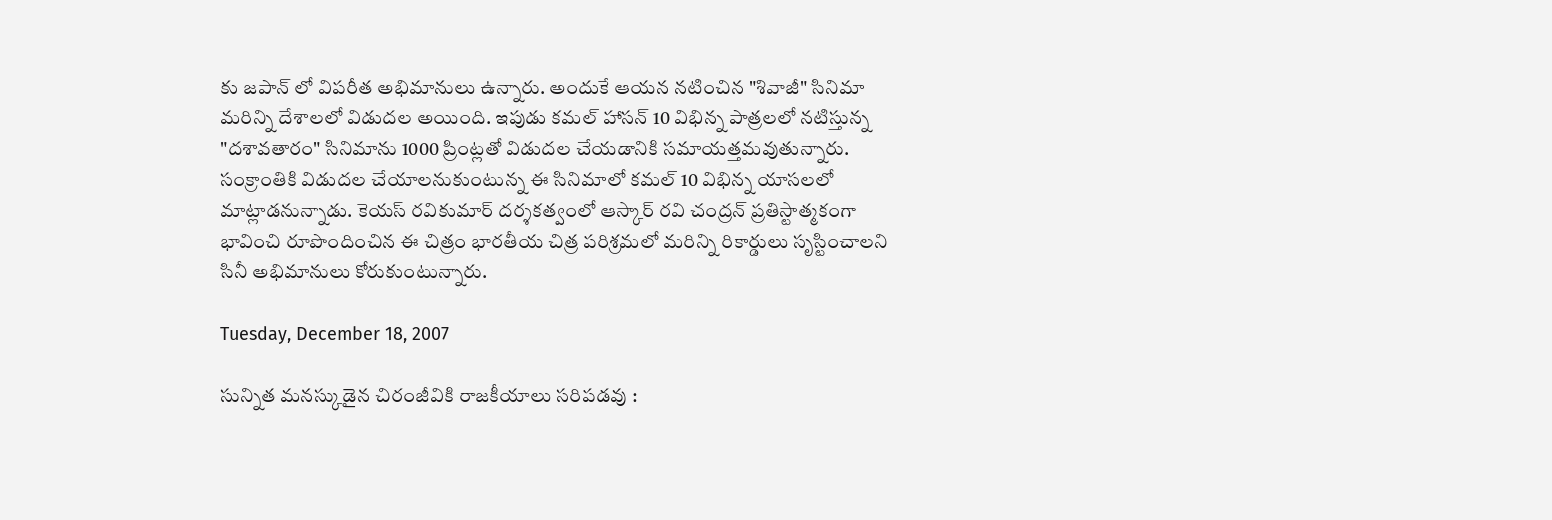కు జపాన్ లో విపరీత అభిమానులు ఉన్నారు. అందుకే ఆయన నటించిన "శివాజీ" సినిమా మరిన్ని దేశాలలో విడుదల అయింది. ఇపుడు కమల్ హాసన్ 10 విభిన్న పాత్రలలో నటిస్తున్న "దశావతారం" సినిమాను 1000 ప్రింట్లతో విడుదల చేయడానికి సమాయత్తమవుతున్నారు. సంక్రాంతికి విడుదల చేయాలనుకుంటున్న ఈ సినిమాలో కమల్ 10 విభిన్న యాసలలో మాట్లాడనున్నాడు. కెయస్ రవికుమార్ దర్శకత్వంలో ఆస్కార్ రవి చంద్రన్ ప్రతిస్టాత్మకంగా భావించి రూపొందించిన ఈ చిత్రం భారతీయ చిత్ర పరిశ్రమలో మరిన్ని రికార్డులు సృస్టించాలని సినీ అభిమానులు కోరుకుంటున్నారు.

Tuesday, December 18, 2007

సున్నిత మనస్కుడైన చిరంజీవికి రాజకీయాలు సరిపడవు :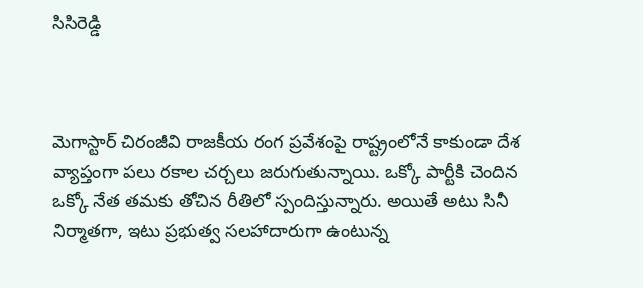సిసిరెడ్డి



మెగాస్టార్ చిరంజీవి రాజకీయ రంగ ప్రవేశంపై రాష్ట్రంలోనే కాకుండా దేశ వ్యాప్తంగా పలు రకాల చర్చలు జరుగుతున్నాయి. ఒక్కో పార్టీకి చెందిన ఒక్కో నేత తమకు తోచిన రీతిలో స్పందిస్తున్నారు. అయితే అటు సినీ నిర్మాతగా, ఇటు ప్రభుత్వ సలహాదారుగా ఉంటున్న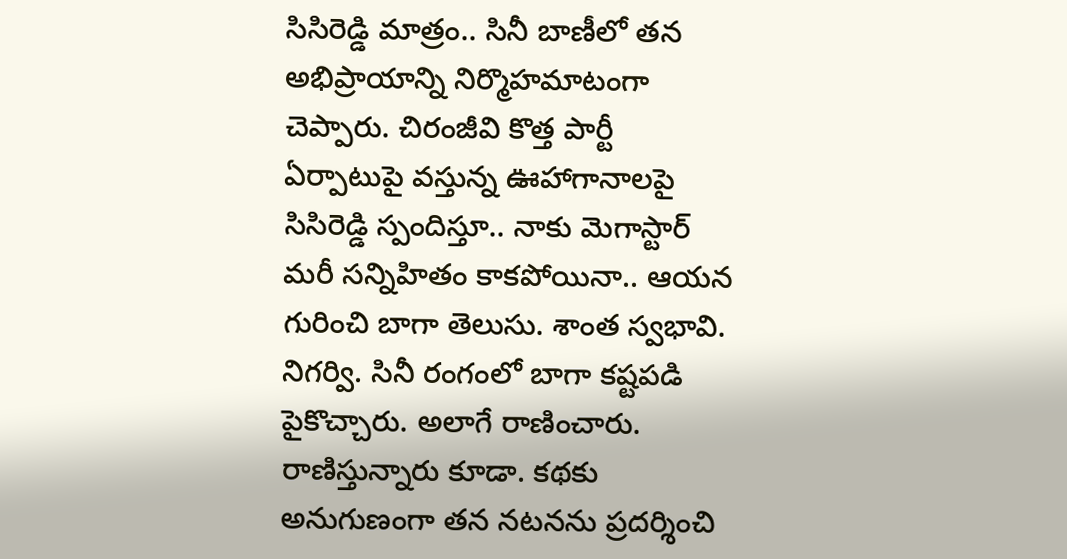సిసిరెడ్డి మాత్రం.. సినీ బాణీలో తన అభిప్రాయాన్ని నిర్మొహమాటంగా చెప్పారు. చిరంజీవి కొత్త పార్టీ ఏర్పాటుపై వస్తున్న ఊహాగానాలపై సిసిరెడ్డి స్పందిస్తూ.. నాకు మెగాస్టార్ మరీ సన్నిహితం కాకపోయినా.. ఆయన గురించి బాగా తెలుసు. శాంత స్వభావి. నిగర్వి. సినీ రంగంలో బాగా కష్టపడి పైకొచ్చారు. అలాగే రాణించారు. రాణిస్తున్నారు కూడా. కథకు అనుగుణంగా తన నటనను ప్రదర్శించి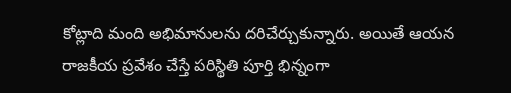కోట్లాది మంది అభిమానులను దరిచేర్చుకున్నారు. అయితే ఆయన రాజకీయ ప్రవేశం చేస్తే పరిస్థితి పూర్తి భిన్నంగా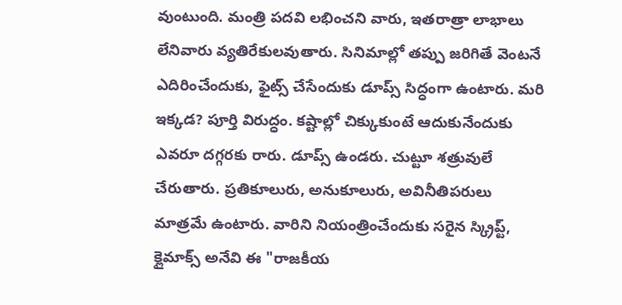వుంటుంది. మంత్రి పదవి లభించని వారు, ఇతరాత్రా లాభాలు లేనివారు వ్యతిరేకులవుతారు. సినిమాల్లో తప్పు జరిగితే వెంటనే ఎదిరించేందుకు, ఫైట్స్ చేసేందుకు డూప్స్ సిద్ధంగా ఉంటారు. మరి ఇక్కడ? పూర్తి విరుద్ధం. కష్టాల్లో చిక్కుకుంటే ఆదుకునేందుకు ఎవరూ దగ్గరకు రారు. డూప్స్ ఉండరు. చుట్టూ శత్రువులే చేరుతారు. ప్రతికూలురు, అనుకూలురు, అవినీతిపరులు మాత్రమే ఉంటారు. వారిని నియంత్రించేందుకు సరైన స్క్రిప్ట్, క్లైమాక్స్ అనేవి ఈ "రాజకీయ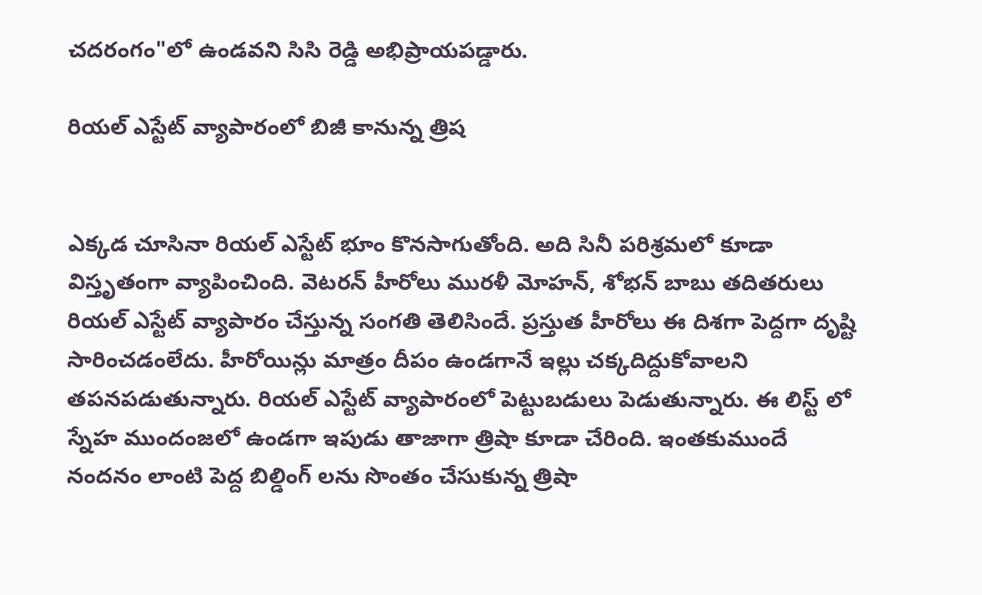చదరంగం"లో ఉండవని సిసి రెడ్డి అభిప్రాయపడ్డారు.

రియల్ ఎస్టేట్ వ్యాపారంలో బిజీ కానున్న త్రిష


ఎక్కడ చూసినా రియల్ ఎస్టేట్ భూం కొనసాగుతోంది. అది సినీ పరిశ్రమలో కూడా విస్తృతంగా వ్యాపించింది. వెటరన్ హీరోలు మురళీ మోహన్, శోభన్ బాబు తదితరులు రియల్ ఎస్టేట్ వ్యాపారం చేస్తున్న సంగతి తెలిసిందే. ప్రస్తుత హీరోలు ఈ దిశగా పెద్దగా దృష్టి సారించడంలేదు. హీరోయిన్లు మాత్రం దీపం ఉండగానే ఇల్లు చక్కదిద్దుకోవాలని తపనపడుతున్నారు. రియల్ ఎస్టేట్ వ్యాపారంలో పెట్టుబడులు పెడుతున్నారు. ఈ లిస్ట్ లో స్నేహ ముందంజలో ఉండగా ఇపుడు తాజాగా త్రిషా కూడా చేరింది. ఇంతకుముందే నందనం లాంటి పెద్ద బిల్డింగ్ లను సొంతం చేసుకున్న త్రిషా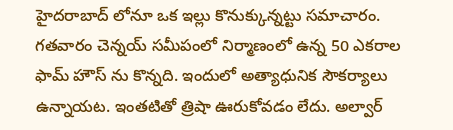హైదరాబాద్ లోనూ ఒక ఇల్లు కొనుక్కున్నట్టు సమాచారం. గతవారం చెన్నయ్ సమీపంలో నిర్మాణంలో ఉన్న 50 ఎకరాల ఫామ్ హౌస్ ను కొన్నది. ఇందులో అత్యాధునిక సౌకర్యాలు ఉన్నాయట. ఇంతటితో త్రిషా ఊరుకోవడం లేదు. అల్వార్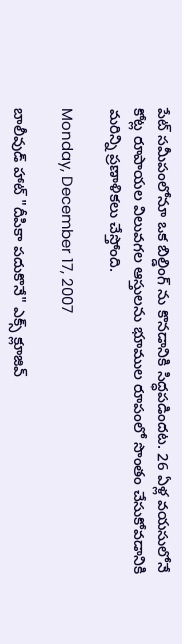పేట్ సమీపంలోనూ ఒక బిల్డింగ్ ను కొనడానికి సిద్ధపడిందట. 26 ఏళ్ల వయసులోనే కోట్ల రూపాయల విలువగల ఆస్తులను భూముల రూపంలో సొంతం చేసుకోవడానికి మరిన్ని ప్రణాళికలు చేస్తోంది.

Monday, December 17, 2007

బాలీవుడ్ హాట్ "దీపికా పదుకొనే" ఎక్స్ క్లూజివ్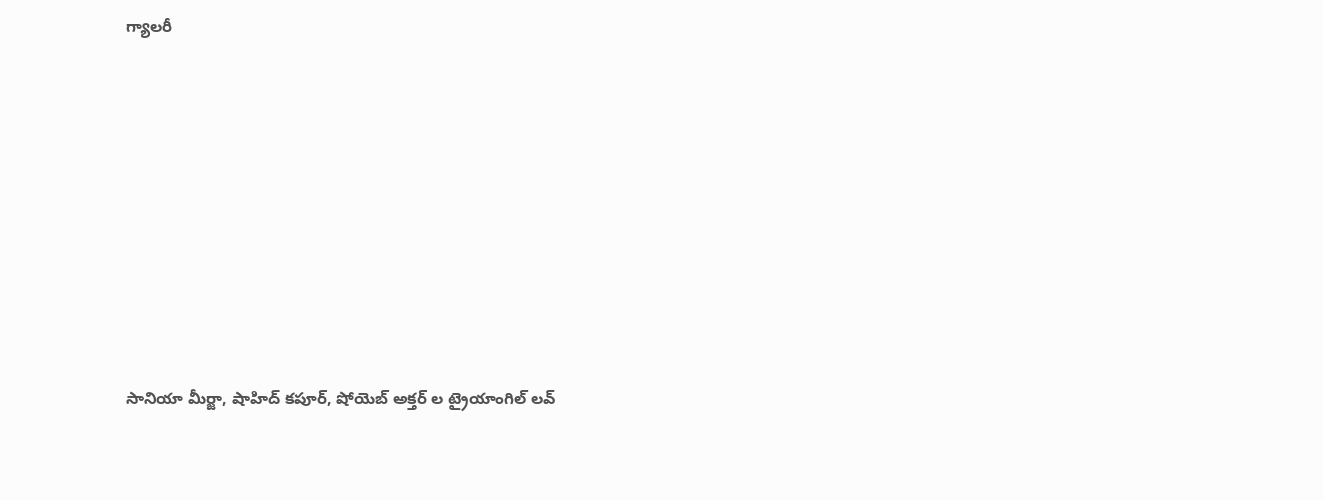గ్యాలరీ













సానియా మీర్జా, షాహిద్ కపూర్, షోయెబ్ అక్తర్ ల ట్రైయాంగిల్ లవ్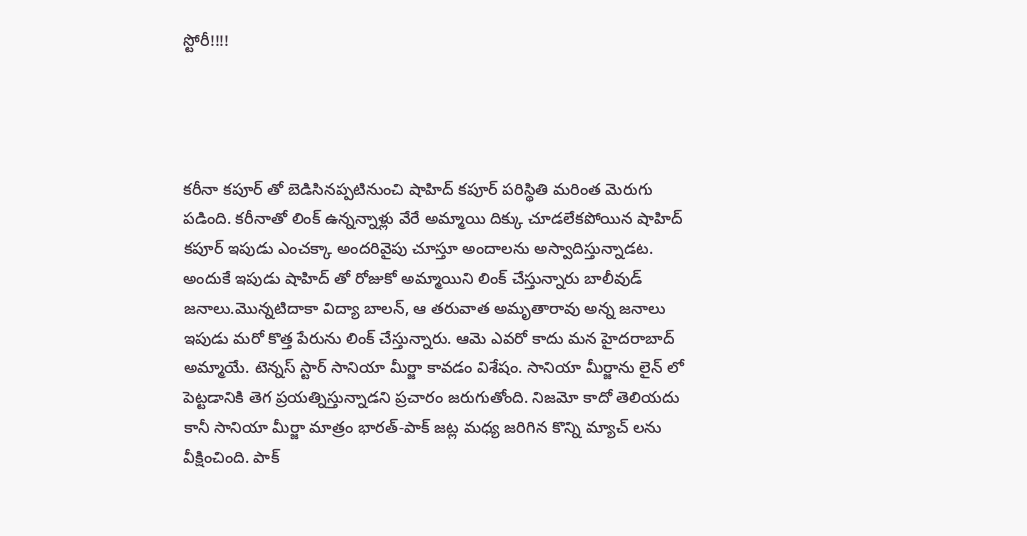స్టోరీ!!!!




కరీనా కపూర్ తో బెడిసినప్పటినుంచి షాహిద్ కపూర్ పరిస్థితి మరింత మెరుగు పడింది. కరీనాతో లింక్ ఉన్నన్నాళ్లు వేరే అమ్మాయి దిక్కు చూడలేకపోయిన షాహిద్ కపూర్ ఇపుడు ఎంచక్కా అందరివైపు చూస్తూ అందాలను అస్వాదిస్తున్నాడట. అందుకే ఇపుడు షాహిద్ తో రోజుకో అమ్మాయిని లింక్ చేస్తున్నారు బాలీవుడ్ జనాలు.మొన్నటిదాకా విద్యా బాలన్, ఆ తరువాత అమృతారావు అన్న జనాలు ఇపుడు మరో కొత్త పేరును లింక్ చేస్తున్నారు. ఆమె ఎవరో కాదు మన హైదరాబాద్ అమ్మాయే. టెన్నస్ స్టార్ సానియా మీర్జా కావడం విశేషం. సానియా మీర్జాను లైన్ లో పెట్టడానికి తెగ ప్రయత్నిస్తున్నాడని ప్రచారం జరుగుతోంది. నిజమో కాదో తెలియదు కానీ సానియా మీర్జా మాత్రం భారత్-పాక్ జట్ల మధ్య జరిగిన కొన్ని మ్యాచ్ లను వీక్షించింది. పాక్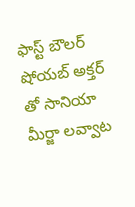ఫాస్ట్ బౌలర్ షోయబ్ అక్తర్ తో సానియా మీర్జా లవ్వాట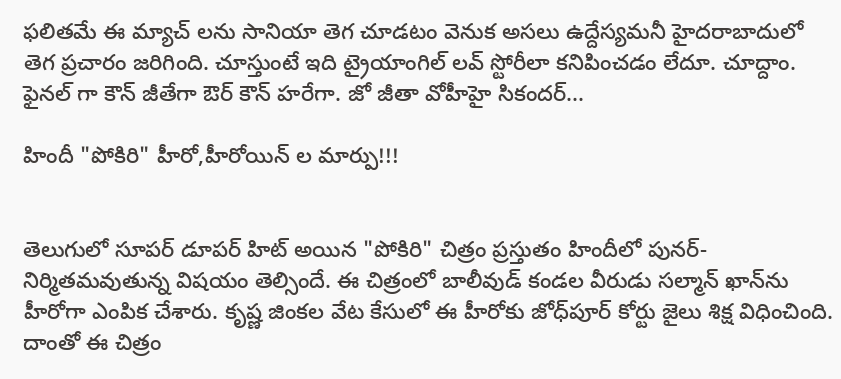ఫలితమే ఈ మ్యాచ్ లను సానియా తెగ చూడటం వెనుక అసలు ఉద్దేస్యమనీ హైదరాబాదులో తెగ ప్రచారం జరిగింది. చూస్తుంటే ఇది ట్రైయాంగిల్ లవ్ స్టోరీలా కనిపించడం లేదూ. చూద్దాం. ఫైనల్ గా కౌన్ జీతేగా ఔర్ కౌన్ హరేగా. జో జీతా వోహీహై సికందర్...

హిందీ "పోకిరి" హీరో,హీరోయిన్ ల మార్పు!!!


తెలుగులో సూపర్ డూపర్ హిట్ అయిన "పోకిరి" చిత్రం ప్రస్తుతం హిందీలో పునర్-నిర్మితమవుతున్న విషయం తెల్సిందే. ఈ చిత్రంలో బాలీవుడ్ కండల వీరుడు సల్మాన్ ఖాన్‌ను హీరోగా ఎంపిక చేశారు. కృష్ణ జింకల వేట కేసులో ఈ హీరోకు జోధ్‌పూర్ కోర్టు జైలు శిక్ష విధించింది. దాంతో ఈ చిత్రం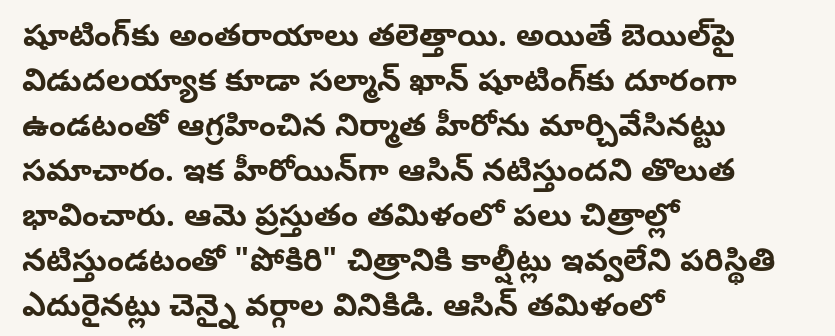షూటింగ్‌కు అంతరాయాలు తలెత్తాయి. అయితే బెయిల్‌పై విడుదలయ్యాక కూడా సల్మాన్ ఖాన్ షూటింగ్‌కు దూరంగా ఉండటంతో ఆగ్రహించిన నిర్మాత హీరోను మార్చివేసినట్టు సమాచారం. ఇక హీరోయిన్‌గా ఆసిన్‌ నటిస్తుందని తొలుత భావించారు. ఆమె ప్రస్తుతం తమిళంలో పలు చిత్రాల్లో నటిస్తుండటంతో "పోకిరి" చిత్రానికి కాల్షీట్లు ఇవ్వలేని పరిస్థితి ఎదురైనట్లు చెన్నై వర్గాల వినికిడి. ఆసిన్ తమిళంలో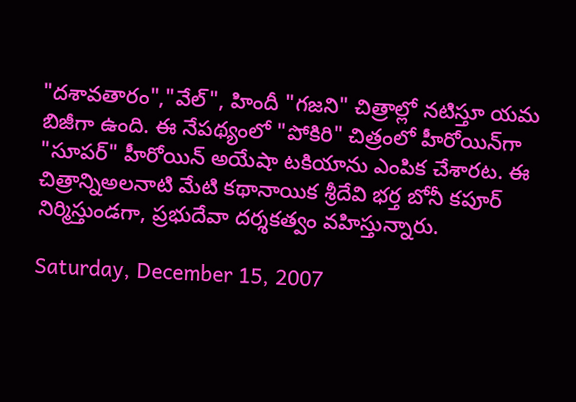"దశావతారం","వేల్", హిందీ "గజని" చిత్రాల్లో నటిస్తూ యమ బిజీగా ఉంది. ఈ నేపథ్యంలో "పోకిరి" చిత్రంలో హీరోయిన్‌గా "సూపర్" హీరోయిన్ అయేషా టకియాను ఎంపిక చేశారట. ఈ చిత్రాన్నిఅలనాటి మేటి కథానాయిక శ్రీదేవి భర్త బోనీ కపూర్ నిర్మిస్తుండగా, ప్రభుదేవా దర్శకత్వం వహిస్తున్నారు.

Saturday, December 15, 2007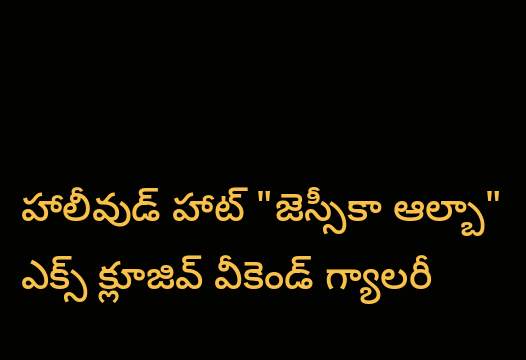హాలీవుడ్ హాట్ "జెస్సీకా ఆల్బా" ఎక్స్ క్లూజివ్ వీకెండ్ గ్యాలరీ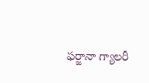ఫర్జానా గ్యాలరీ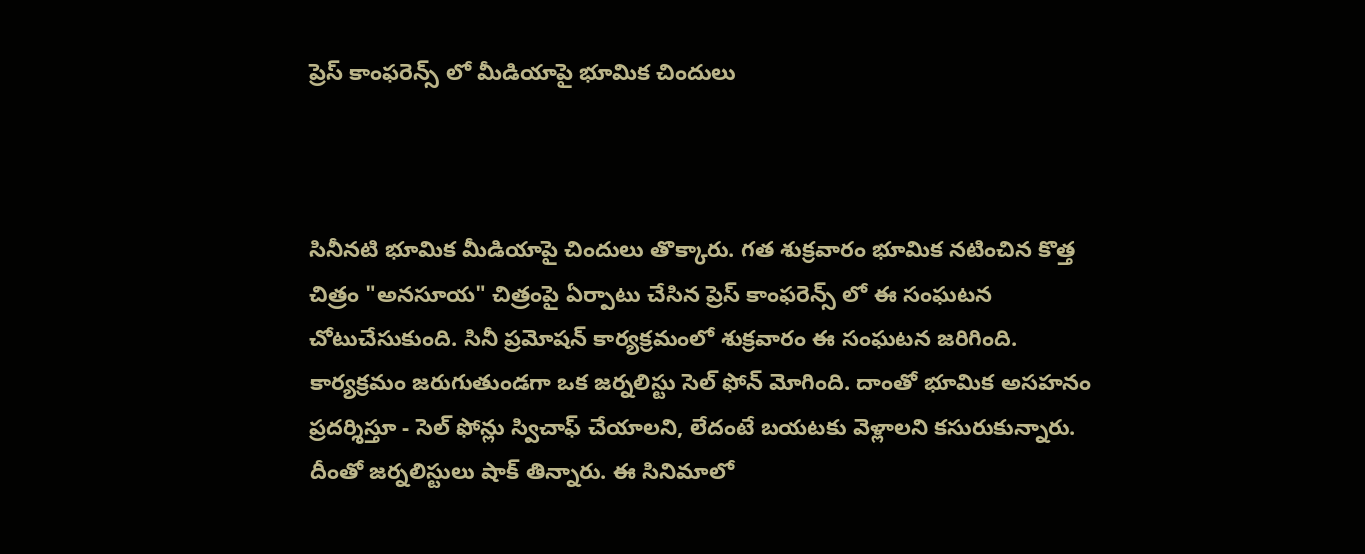ప్రెస్ కాంఫరెన్స్ లో మీడియాపై భూమిక చిందులు



సినీనటి భూమిక మీడియాపై చిందులు తొక్కారు. గత శుక్రవారం భూమిక నటించిన కొత్త చిత్రం "అనసూయ" చిత్రంపై ఏర్పాటు చేసిన ప్రెస్ కాంఫరెన్స్ లో ఈ సంఘటన చోటుచేసుకుంది. సినీ ప్రమోషన్ కార్యక్రమంలో శుక్రవారం ఈ సంఘటన జరిగింది. కార్యక్రమం జరుగుతుండగా ఒక జర్నలిస్టు సెల్ ఫోన్ మోగింది. దాంతో భూమిక అసహనం ప్రదర్శిస్తూ - సెల్ ఫోన్లు స్విచాఫ్ చేయాలని, లేదంటే బయటకు వెళ్లాలని కసురుకున్నారు. దీంతో జర్నలిస్టులు షాక్ తిన్నారు. ఈ సినిమాలో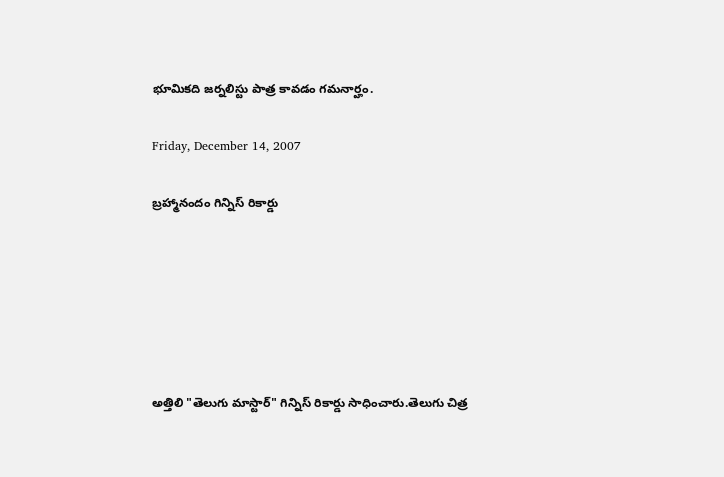భూమికది జర్నలిస్టు పాత్ర కావడం గమనార్హం.

Friday, December 14, 2007

బ్రహ్మానందం గిన్నిస్ రికార్డు






అత్తిలి "తెలుగు మాస్టార్" గిన్నిస్ రికార్డు సాధించారు.తెలుగు చిత్ర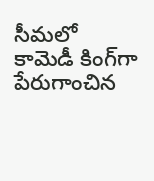సీమలో కామెడీ కింగ్‌గా పేరుగాంచిన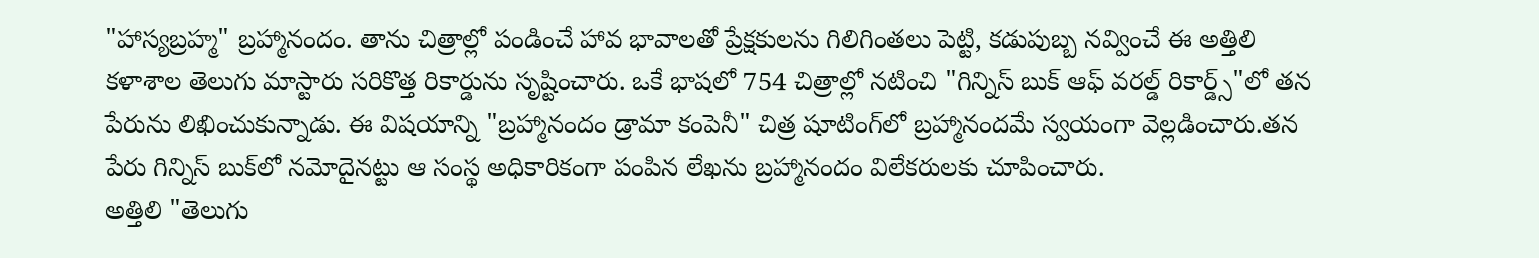"హాస్యబ్రహ్మ" బ్రహ్మానందం. తాను చిత్రాల్లో పండించే హావ భావాలతో ప్రేక్షకులను గిలిగింతలు పెట్టి, కడుపుబ్బ నవ్వించే ఈ అత్తిలి కళాశాల తెలుగు మాస్టారు సరికొత్త రికార్డును సృష్టించారు. ఒకే భాషలో 754 చిత్రాల్లో నటించి "గిన్నిస్ బుక్ ఆఫ్ వరల్డ్ రికార్డ్స్‌"లో తన పేరును లిఖించుకున్నాడు. ఈ విషయాన్ని "బ్రహ్మానందం డ్రామా కంపెనీ" చిత్ర షూటింగ్‌లో బ్రహ్మానందమే స్వయంగా వెల్లడించారు.తన పేరు గిన్నిస్ బుక్‌లో నమోదైనట్టు ఆ సంస్థ అధికారికంగా పంపిన లేఖను బ్రహ్మానందం విలేకరులకు చూపించారు.
అత్తిలి "తెలుగు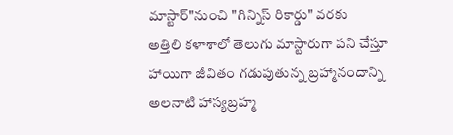మాస్టార్"నుంచి "గిన్నిస్ రికార్డు" వరకు
అత్తిలి కళాశాలో తెలుగు మాస్టారుగా పని చేస్తూ హాయిగా జీవితం గడుపుతున్న బ్రహ్మానందాన్ని అలనాటి హాస్యబ్రహ్మ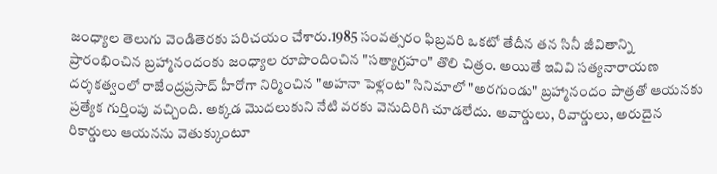జంధ్యాల తెలుగు వెండితెరకు పరిచయం చేశారు.1985 సంవత్సరం ఫిబ్రవరి ఒకటో తేదీన తన సినీ జీవితాన్ని ప్రారంభించిన బ్రహ్మానందంకు జంధ్యాల రూపొందించిన "సత్యాగ్రహం" తొలి చిత్రం. అయితే ఇవివి సత్యనారాయణ దర్శకత్వంలో రాజేంద్రప్రసాద్ హీరోగా నిర్మించిన "అహనా పెళ్లంట" సినిమాలో "అరగుండు" బ్రహ్మానందం పాత్రతో ఆయనకు ప్రత్యేక గుర్తింపు వచ్చింది. అక్కడ మొదలుకుని నేటి వరకు వెనుదిరిగి చూడలేదు. అవార్డులు, రివార్డులు, అరుదైన రికార్డులు ఆయనను వెతుక్కుంటూ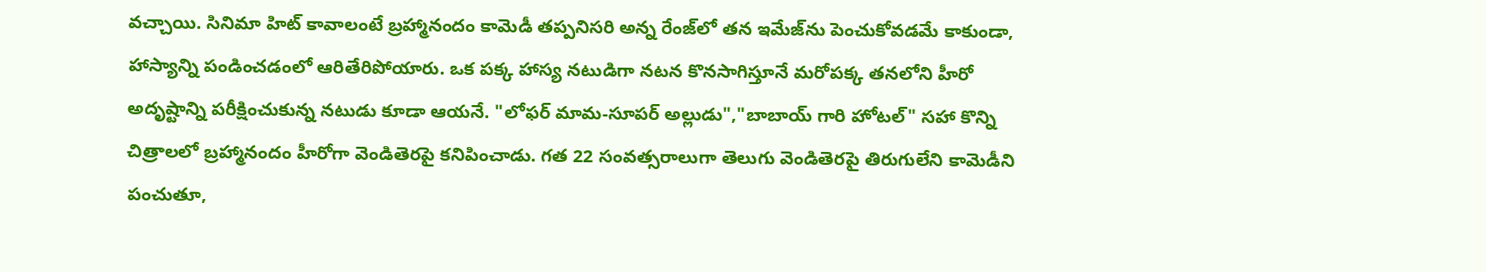వచ్చాయి. సినిమా హిట్‌ కావాలంటే బ్రహ్మానందం కామెడీ తప్పనిసరి అన్న రేంజ్‌లో తన ఇమేజ్‌ను పెంచుకోవడమే కాకుండా, హాస్యాన్ని పండించడంలో ఆరితేరిపోయారు. ఒక పక్క హాస్య నటుడిగా నటన కొనసాగిస్తూనే మరోపక్క తనలోని హీరో అదృష్టాన్ని పరీక్షించుకున్న నటుడు కూడా ఆయనే. "లోఫర్ మామ-సూపర్ అల్లుడు","బాబాయ్ గారి హోటల్" సహా కొన్ని చిత్రాలలో బ్రహ్మానందం హీరోగా వెండితెరపై కనిపించాడు. గత 22 సంవత్సరాలుగా తెలుగు వెండితెరపై తిరుగులేని కామెడీని పంచుతూ,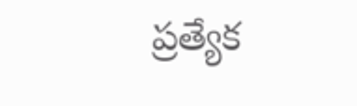ప్రత్యేక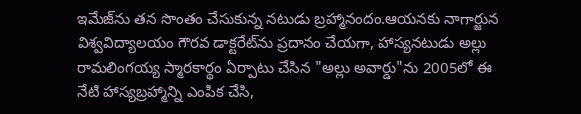ఇమేజ్‌ను తన సొంతం చేసుకున్న నటుడు బ్రహ్మానందం.ఆయనకు నాగార్జున విశ్వవిద్యాలయం గౌరవ డాక్టరేట్‌ను ప్రదానం చేయగా, హాస్యనటుడు అల్లు రామలింగయ్య స్మారకార్థం ఏర్పాటు చేసిన "అల్లు అవార్డు"ను 2005లో ఈ నేటి హాస్యబ్రహ్మాన్ని ఎంపిక చేసి,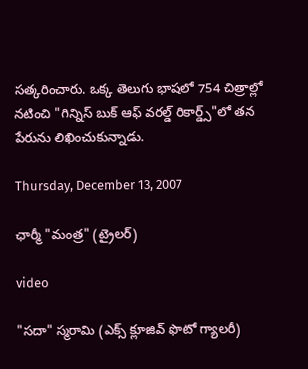సత్కరించారు. ఒక్క తెలుగు భాషలో 754 చిత్రాల్లో నటించి "గిన్నిస్ బుక్ ఆఫ్ వరల్డ్ రికార్డ్స్‌"లో తన పేరును లిఖించుకున్నాడు.

Thursday, December 13, 2007

ఛార్మీ "మంత్ర" (ట్రైలర్)

video

"సదా" స్మరామి (ఎక్స్ క్లూజివ్ ఫొటో గ్యాలరీ)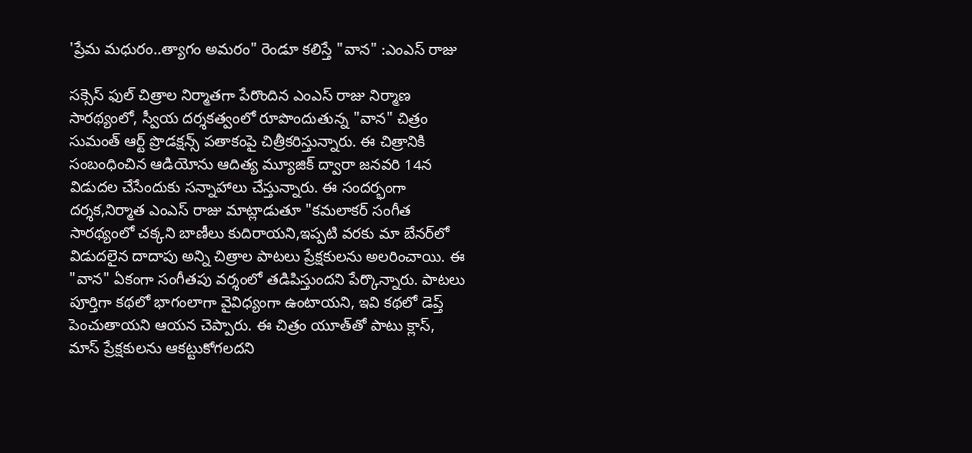'ప్రేమ మధురం..త్యాగం అమరం" రెండూ కలిస్తే "వాన" :ఎంఎస్ రాజు

సక్సెస్ ఫుల్ చిత్రాల నిర్మాతగా పేరొందిన ఎంఎస్ రాజు నిర్మాణ సారథ్యంలో, స్వీయ దర్శకత్వంలో రూపొందుతున్న "వాన" చిత్రం సుమంత్ ఆర్ట్ ప్రొడక్షన్స్‌ పతాకంపై చిత్రీకరిస్తున్నారు. ఈ చిత్రానికి సంబంధించిన ఆడియోను ఆదిత్య మ్యూజిక్ ద్వారా జనవరి 14న విడుదల చేసేందుకు సన్నాహాలు చేస్తున్నారు. ఈ సందర్భంగా దర్శక,నిర్మాత ఎంఎస్ రాజు మాట్లాడుతూ "కమలాకర్ సంగీత సారథ్యంలో చక్కని బాణీలు కుదిరాయని,ఇప్పటి వరకు మా బేనర్‌లో విడుదలైన దాదాపు అన్ని చిత్రాల పాటలు ప్రేక్షకులను అలరించాయి. ఈ "వాన" ఏకంగా సంగీతపు వర్శంలో తడిపిస్తుందని పేర్కొన్నారు. పాటలు పూర్తిగా కథలో భాగంలాగా వైవిధ్యంగా ఉంటాయని, ఇవి కథలో డెప్త్‌ పెంచుతాయని ఆయన చెప్పారు. ఈ చిత్రం యూత్‌తో పాటు క్లాస్, మాస్ ప్రేక్షకులను ఆకట్టుకోగలదని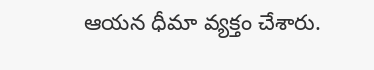ఆయన ధీమా వ్యక్తం చేశారు.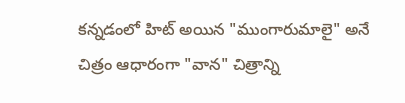కన్నడంలో హిట్ అయిన "ముంగారుమాలై" అనే చిత్రం ఆధారంగా "వాన" చిత్రాన్ని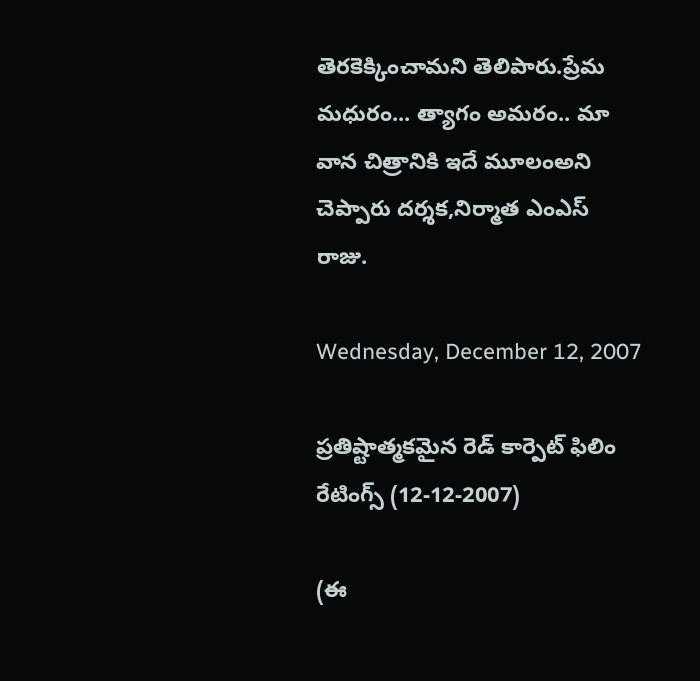తెరకెక్కించామని తెలిపారు.ప్రేమ మధురం... త్యాగం అమరం.. మా వాన చిత్రానికి ఇదే మూలంఅని చెప్పారు దర్శక,నిర్మాత ఎంఎస్ రాజు.

Wednesday, December 12, 2007

ప్రతిష్టాత్మకమైన రెడ్ కార్పెట్ ఫిలిం రేటింగ్స్ (12-12-2007)

(ఈ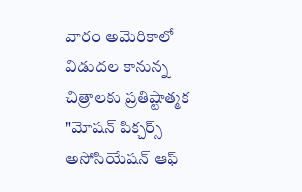వారం అమెరికాలో విడుదల కానున్న చిత్రాలకు ప్రతిష్టాత్మక "మోషన్ పిక్చర్స్ అసోసియేషన్ ఆఫ్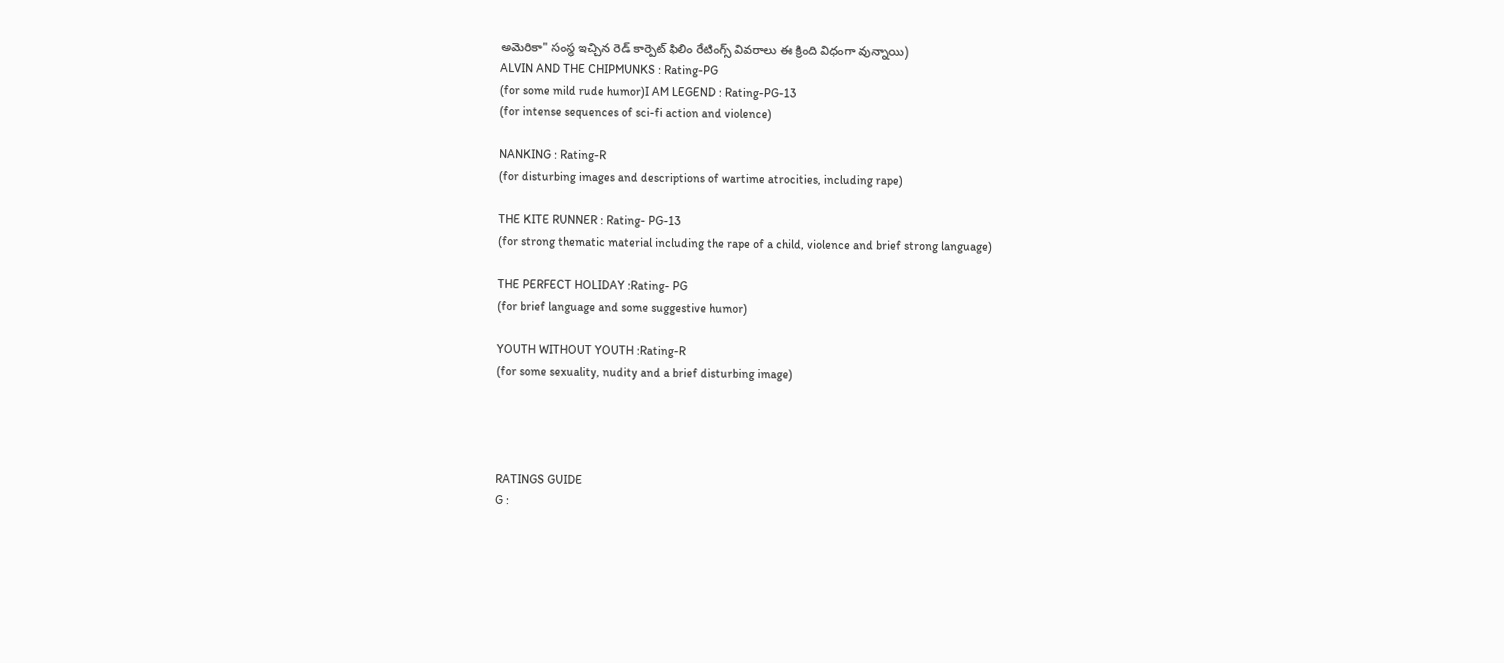అమెరికా" సంస్థ ఇచ్చిన రెడ్ కార్పెట్ ఫిలిం రేటింగ్స్ వివరాలు ఈ క్రింది విధంగా వున్నాయి)
ALVIN AND THE CHIPMUNKS : Rating-PG
(for some mild rude humor)I AM LEGEND : Rating-PG-13
(for intense sequences of sci-fi action and violence)

NANKING : Rating-R
(for disturbing images and descriptions of wartime atrocities, including rape)

THE KITE RUNNER : Rating- PG-13
(for strong thematic material including the rape of a child, violence and brief strong language)

THE PERFECT HOLIDAY :Rating- PG
(for brief language and some suggestive humor)

YOUTH WITHOUT YOUTH :Rating-R
(for some sexuality, nudity and a brief disturbing image)




RATINGS GUIDE
G :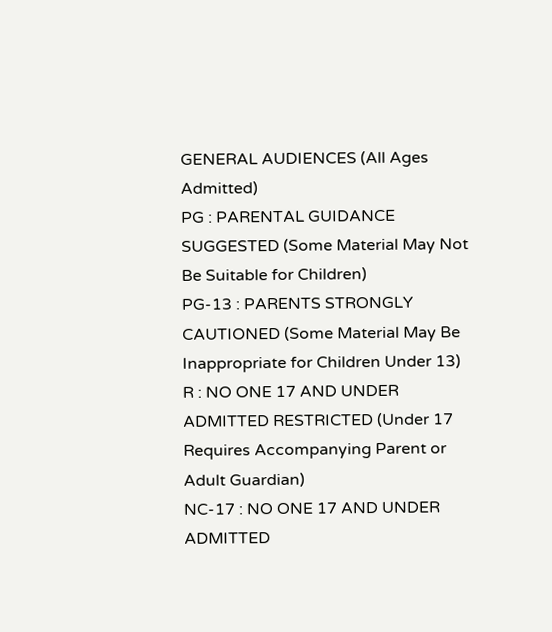GENERAL AUDIENCES (All Ages Admitted)
PG : PARENTAL GUIDANCE SUGGESTED (Some Material May Not Be Suitable for Children)
PG-13 : PARENTS STRONGLY CAUTIONED (Some Material May Be Inappropriate for Children Under 13)
R : NO ONE 17 AND UNDER ADMITTED RESTRICTED (Under 17 Requires Accompanying Parent or Adult Guardian)
NC-17 : NO ONE 17 AND UNDER ADMITTED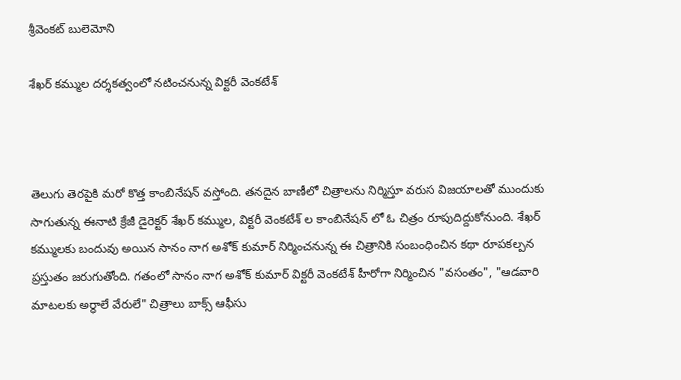శ్రీవెంకట్ బులెమోని

శేఖర్ కమ్ముల దర్శకత్వంలో నటించనున్న విక్టరీ వెంకటేశ్



తెలుగు తెరపైకి మరో కొత్త కాంబినేషన్ వస్తోంది. తనదైన బాణీలో చిత్రాలను నిర్మిస్తూ వరుస విజయాలతో ముందుకు సాగుతున్న ఈనాటి క్రేజీ డైరెక్టర్ శేఖర్ కమ్ముల, విక్టరీ వెంకటేశ్ ల కాంబినేషన్ లో ఓ చిత్రం రూపుదిద్దుకోనుంది. శేఖర్ కమ్ములకు బందువు అయిన సానం నాగ అశోక్ కుమార్ నిర్మించనున్న ఈ చిత్రానికి సంబంధించిన కథా రూపకల్పన ప్రస్తుతం జరుగుతోంది. గతంలో సానం నాగ అశోక్ కుమార్ విక్టరీ వెంకటేశ్ హీరోగా నిర్మించిన "వసంతం", "ఆడవారి మాటలకు అర్ధాలే వేరులే" చిత్రాలు బాక్స్ ఆఫీసు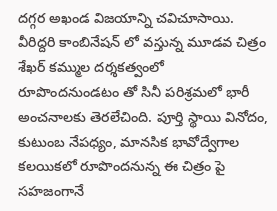దగ్గర అఖండ విజయాన్ని చవిచూసాయి. వీరిద్దరి కాంబినేషన్ లో వస్తున్న మూడవ చిత్రం శేఖర్ కమ్ముల దర్శకత్వంలో రూపొందనుండటం తో సినీ పరిశ్రమలో భారీ అంచనాలకు తెరలేచింది. పూర్తి స్థాయి వినోదం, కుటుంబ నేపధ్యం, మానసిక భావోద్వేగాల కలయికలో రూపొందనున్న ఈ చిత్రం పై సహజంగానే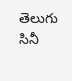తెలుగు సినీ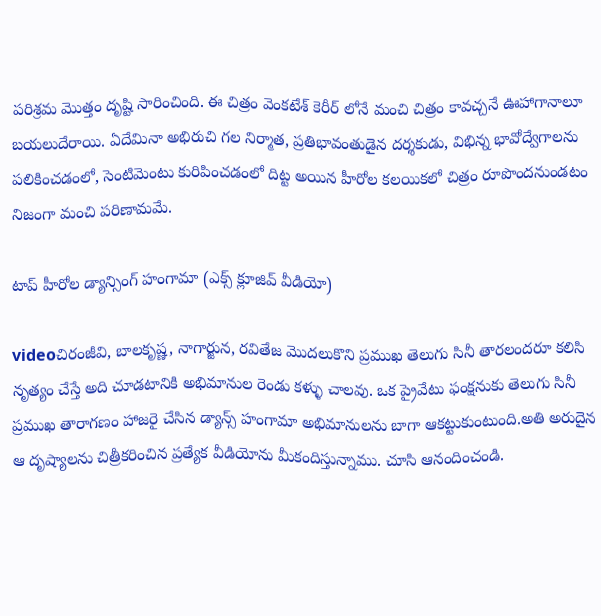పరిశ్రమ మొత్తం దృష్టి సారించింది. ఈ చిత్రం వెంకటేశ్ కెరీర్ లోనే మంచి చిత్రం కావచ్చనే ఊహాగానాలూ బయలుదేరాయి. ఏదేమినా అభిరుచి గల నిర్మాత, ప్రతిభావంతుడైన దర్శకుడు, విభిన్న భావోద్వేగాలను పలికించడంలో, సెంటిమెంటు కురిపించడంలో దిట్ట అయిన హీరోల కలయికలో చిత్రం రూపొందనుండటం నిజంగా మంచి పరిణామమే.

టాప్ హీరోల డ్యాన్సింగ్ హంగామా (ఎక్స్ క్లూజివ్ వీడియో)

videoచిరంజీవి, బాలకృష్ణ, నాగార్జున, రవితేజ మొదలుకొని ప్రముఖ తెలుగు సినీ తారలందరూ కలిసి నృత్యం చేస్తే అది చూడటానికి అభిమానుల రెండు కళ్ళు చాలవు. ఒక ప్రైవేటు ఫంక్షనుకు తెలుగు సినీ ప్రముఖ తారాగణం హాజరై చేసిన డ్యాన్స్ హంగామా అభిమానులను బాగా ఆకట్టుకుంటుంది.అతి అరుదైన ఆ దృష్యాలను చిత్రీకరించిన ప్రత్యేక వీడియోను మీకందిస్తున్నాము. చూసి ఆనందించండి.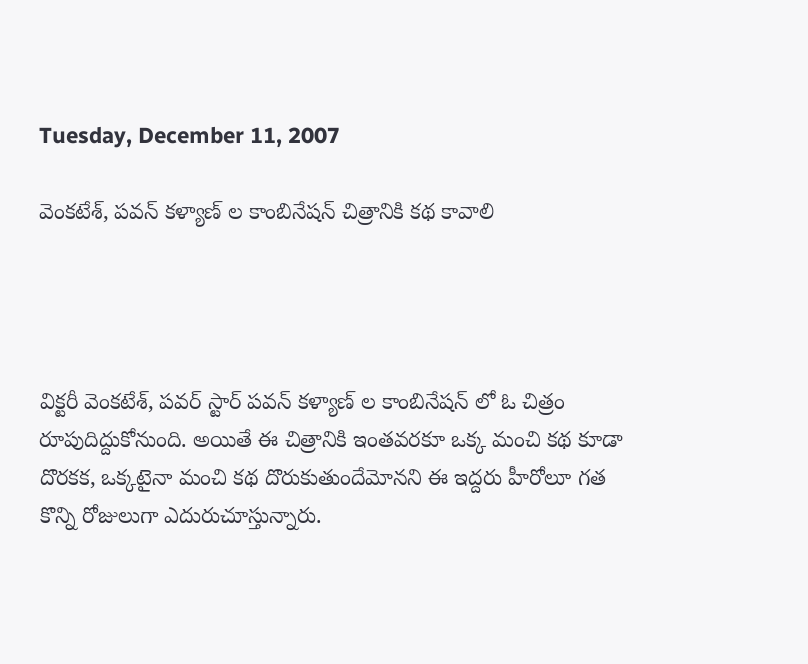Tuesday, December 11, 2007

వెంకటేశ్, పవన్ కళ్యాణ్ ల కాంబినేషన్ చిత్రానికి కథ కావాలి




విక్టరీ వెంకటేశ్, పవర్ స్టార్ పవన్ కళ్యాణ్ ల కాంబినేషన్ లో ఓ చిత్రం రూపుదిద్దుకోనుంది. అయితే ఈ చిత్రానికి ఇంతవరకూ ఒక్క మంచి కథ కూడా దొరకక, ఒక్కటైనా మంచి కథ దొరుకుతుందేమోనని ఈ ఇద్దరు హీరోలూ గత కొన్ని రోజులుగా ఎదురుచూస్తున్నారు.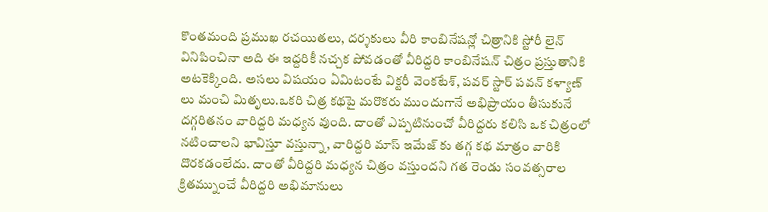కొంతమంది ప్రముఖ రచయితలు, దర్శకులు వీరి కాంబినేషన్లో చిత్రానికి స్టోరీ లైన్ వినిపించినా అది ఈ ఇద్దరికీ నచ్చక పోవడంతో వీరిద్దరి కాంబినేషన్ చిత్రం ప్రస్తుతానికి అటకెక్కింది. అసలు విషయం ఏమిటంటే విక్టరీ వెంకటేశ్, పవర్ స్టార్ పవన్ కళ్యాణ్ లు మంచి మితృలు.ఒకరి చిత్ర కథపై మరొకరు ముందుగానే అభిప్రాయం తీసుకునే దగ్గరితనం వారిద్దరి మధ్యన వుంది. దాంతో ఎప్పటినుంచో వీరిద్దరు కలిసి ఒక చిత్రంలో నటించాలని భావిస్తూ వస్తున్నా, వారిద్దరి మాస్ ఇమేజ్ కు తగ్గ కథ మాత్రం వారికి దొరకడంలేదు. దాంతో వీరిద్దరి మధ్యన చిత్రం వస్తుందని గత రెండు సంవత్సరాల క్రితమ్నుంచే వీరిద్దరి అభిమానులు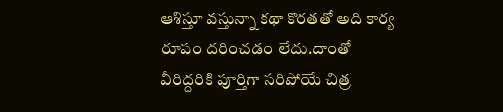ఆశిస్తూ వస్తున్నా కథా కొరతతో అది కార్య రూపం దరించడం లేదు.దాంతో వీరిద్దరికి పూర్తిగా సరిపోయే చిత్ర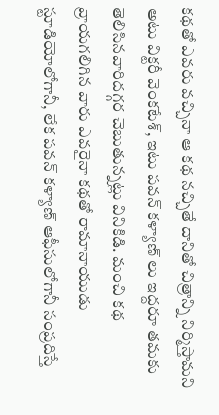కథతో ఎవరు వచ్చినా ఆ కథ నచ్చితే దానితో చిత్రాన్ని నిర్మిస్తామని అటు విక్టరీ వెంకటేశ్, ఇటు పవన్ కళ్యాణ్ లు ఇద్దరూ తమకు తెలిసినవారిదగ్గర చెబుతున్నట్లు వినికిడి. మంచి కథ వ్రాయగలిగిన వారు ఎవరైనా కథతో రామానాయుడు స్టూడియోలోగానీ, లేక పవన్ కళ్యాణ్ ఆఫీసులోగానీ సంప్రదిస్తే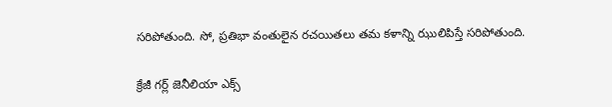సరిపోతుంది. సో, ప్రతిభా వంతులైన రచయితలు తమ కళాన్ని ఝులిపిస్తే సరిపోతుంది.

క్రేజీ గర్ల్ జెనీలియా ఎక్స్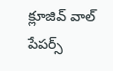క్లూజివ్ వాల్ పేపర్స్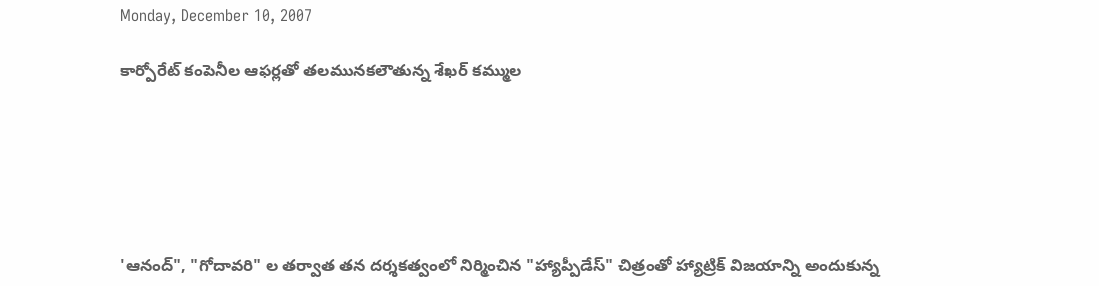Monday, December 10, 2007

కార్పోరేట్ కంపెనీల ఆఫర్లతో తలమునకలౌతున్న శేఖర్ కమ్ముల






'ఆనంద్", "గోదావరి" ల తర్వాత తన దర్శకత్వంలో నిర్మించిన "హ్యాప్పీడేస్" చిత్రంతో హ్యాట్రిక్ విజయాన్ని అందుకున్న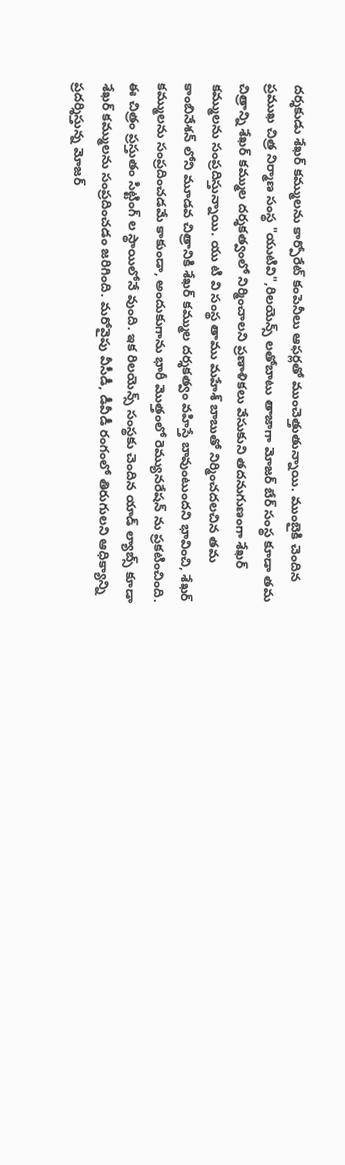దర్శకుడు శేఖర్ కమ్ములను కార్పోరేట్ కంపెనీలు ఆఫర్లతో ముంచెత్తుతున్నాయి. ముంబైకి చెందిన ప్రముఖ చిత్ర నిర్మాణ సంస్థ "యుటివి",రిలయెన్స్ లతోబాటు తాజాగా మోజర్ బేర్ సంస్థ కూడా తమ చిత్రాన్ని శేఖర్ కమ్ముల దర్శకత్వంలో నిర్మించాలని ప్రణాళికలు వేసుకుని తదనుగుణంగా శేఖర్ కమ్ములను సంప్రదిస్తున్నాయి. యు టి వి సంస్థ తాము మహేశ్ బాబుతో నిర్మించదలచిన తమ కాంబినేశన్ లోని మూడవ చిత్రానికి శేఖర్ కమ్ముల దర్శకత్వం వహిస్తే బావుంటుందని భావించి, శేఖర్ కమ్ములను సంప్రదించడమే కాకుండా, అందుకుగాను భారీ మొత్తంలో రెమ్యునరేషన్ ను ప్రకటించింది. ఈ చిత్రం ప్రస్తుతం సిట్టింగ్ ల స్థాయిలోనే వుంది. ఇక రిలయెన్స్ సంస్థకు చెందిన యాడ్ ల్యాబ్స్ కూడా శేఖర్ కమ్ములను సంప్రదించడం జరిగింది. మరోవైపు వీసీడీ, డీవీడీ రంగంలో తిరుగులని ఆధిక్యాన్ని ప్రదర్శిస్తున్న మోజర్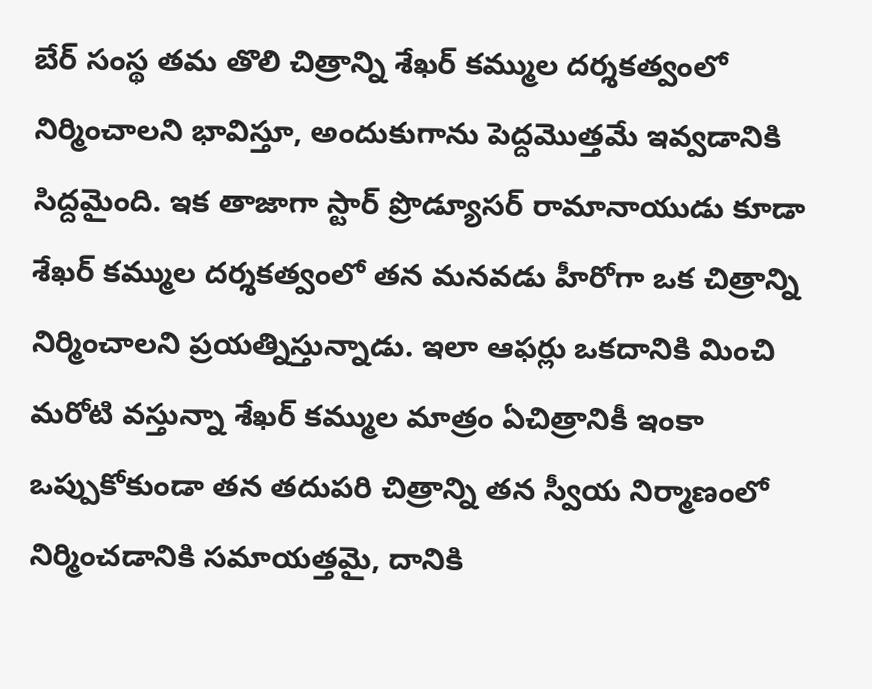బేర్ సంస్థ తమ తొలి చిత్రాన్ని శేఖర్ కమ్ముల దర్శకత్వంలో నిర్మించాలని భావిస్తూ, అందుకుగాను పెద్దమొత్తమే ఇవ్వడానికి సిద్దమైంది. ఇక తాజాగా స్టార్ ప్రొడ్యూసర్ రామానాయుడు కూడా శేఖర్ కమ్ముల దర్శకత్వంలో తన మనవడు హీరోగా ఒక చిత్రాన్ని నిర్మించాలని ప్రయత్నిస్తున్నాడు. ఇలా ఆఫర్లు ఒకదానికి మించి మరోటి వస్తున్నా శేఖర్ కమ్ముల మాత్రం ఏచిత్రానికీ ఇంకా ఒప్పుకోకుండా తన తదుపరి చిత్రాన్ని తన స్వీయ నిర్మాణంలో నిర్మించడానికి సమాయత్తమై, దానికి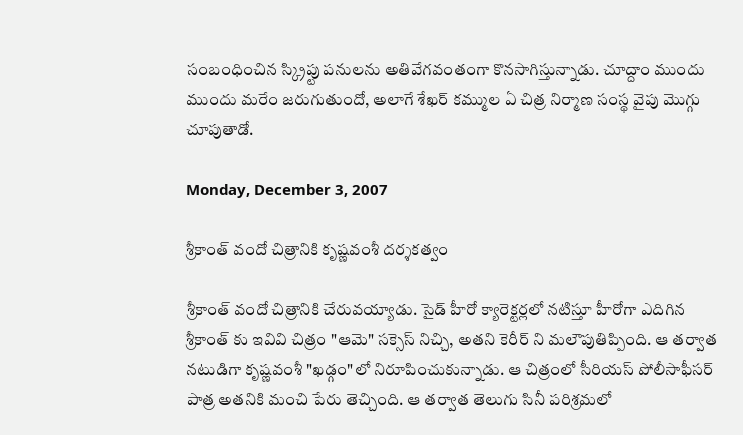సంబంధించిన స్క్రిప్టు పనులను అతివేగవంతంగా కొనసాగిస్తున్నాడు. చూద్దాం ముందు ముందు మరేం జరుగుతుందో, అలాగే శేఖర్ కమ్ముల ఏ చిత్ర నిర్మాణ సంస్థ వైపు మొగ్గు చూపుతాడో.

Monday, December 3, 2007

శ్రీకాంత్ వందో చిత్రానికి కృష్ణవంశీ దర్శకత్వం

శ్రీకాంత్ వందో చిత్రానికి చేరువయ్యాడు. సైడ్ హీరో క్యారెక్టర్లలో నటిస్తూ హీరోగా ఎదిగిన శ్రీకాంత్ కు ఇవివి చిత్రం "ఆమె" సక్సెస్ నిచ్చి, అతని కెరీర్ ని మలౌపుతిప్పింది. ఆ తర్వాత నటుడిగా కృష్ణవంశీ "ఖడ్గం"లో నిరూపించుకున్నాడు. ఆ చిత్రంలో సీరియస్ పోలీసాఫీసర్ పాత్ర అతనికి మంచి పేరు తెచ్చింది. ఆ తర్వాత తెలుగు సినీ పరిశ్రమలో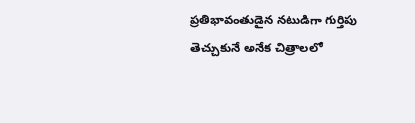ప్రతిభావంతుడైన నటుడిగా గుర్తిపు తెచ్చుకునే అనేక చిత్రాలలో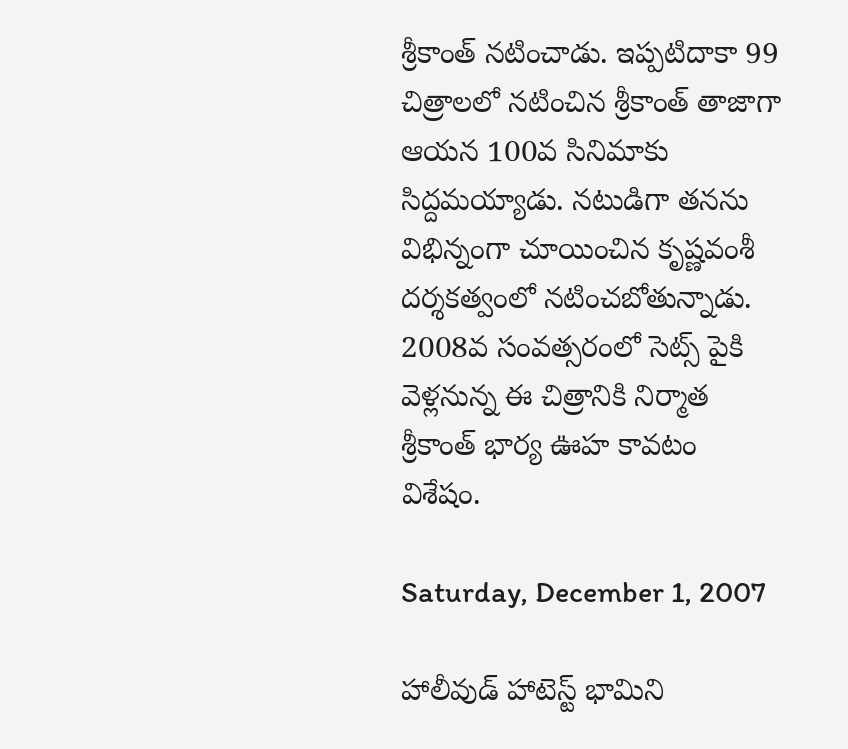శ్రీకాంత్ నటించాడు. ఇప్పటిదాకా 99 చిత్రాలలో నటించిన శ్రీకాంత్ తాజాగా ఆయన 100వ సినిమాకు సిద్దమయ్యాడు. నటుడిగా తనను విభిన్నంగా చూయించిన కృష్ణవంశీ దర్శకత్వంలో నటించబోతున్నాడు. 2008వ సంవత్సరంలో సెట్స్ పైకి వెళ్లనున్న ఈ చిత్రానికి నిర్మాత శ్రీకాంత్ భార్య ఊహ కావటం విశేషం.

Saturday, December 1, 2007

హాలీవుడ్ హాటెస్ట్ భామిని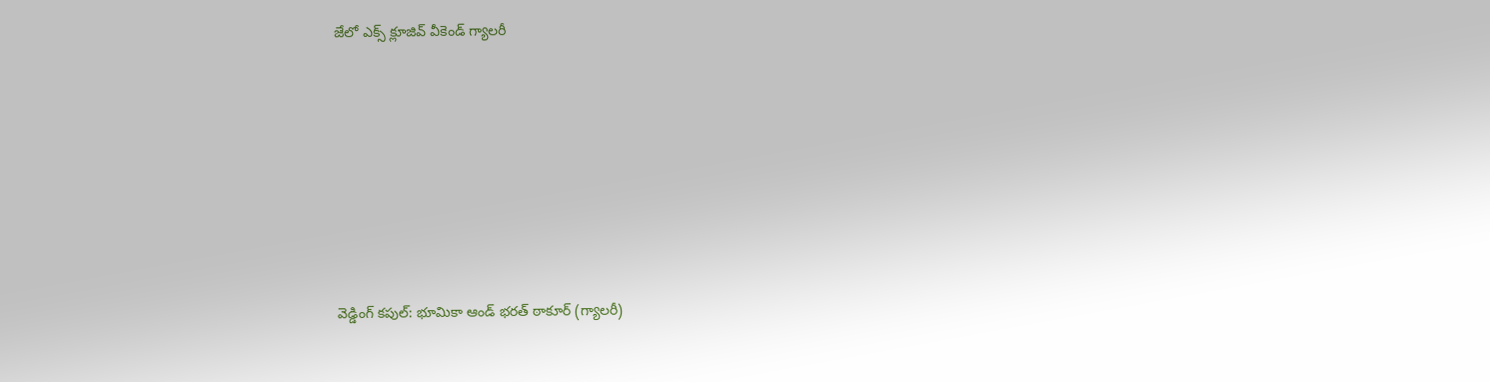జేలో ఎక్స్ క్లూజివ్ వీకెండ్ గ్యాలరీ










వెడ్డింగ్ కపుల్: భూమికా ఆండ్ భరత్ ఠాకూర్ (గ్యాలరీ)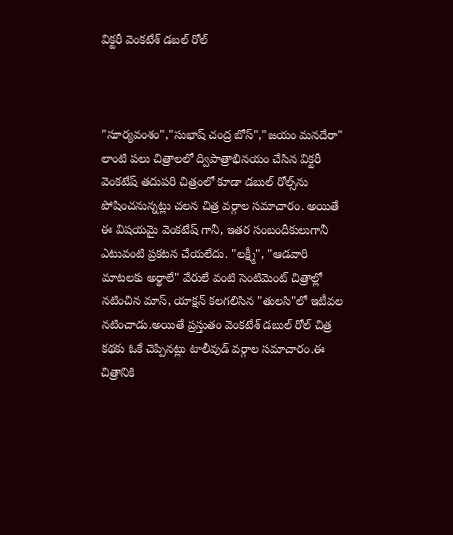విక్టరీ వెంకటేశ్ డబల్ రోల్



"సూర్యవంశం","సుభాష్ చంద్ర బోస్","జయం మనదేరా" లాంటి పలు చిత్రాలలో ద్విపాత్రాభినయం చేసిన విక్టరీ వెంకటేష్‌ తదుపరి చిత్రంలో కూడా డబుల్ రోల్స్‌ను పోషించనున్నట్లు చలన చిత్ర వర్గాల సమాచారం. అయితే ఈ విషయమై వెంకటేష్ గానీ, ఇతర సంబందీకులుగానీ ఎటువంటి ప్రకటన చేయలేదు. "లక్ష్మీ", "ఆడవారి మాటలకు అర్థాలే" వేరులే వంటి సెంటిమెంట్ చిత్రాల్లో నటించిన మాస్, యాక్షన్ కలగలిసిన "తులసి"లో ఇటీవల నటించాడు.అయితే ప్రస్తుతం వెంకటేశ్ డబుల్ రోల్ చిత్ర కథకు ఓకే చెప్పినట్లు టాలీవుడ్ వర్గాల సమాచారం.ఈ చిత్రానికి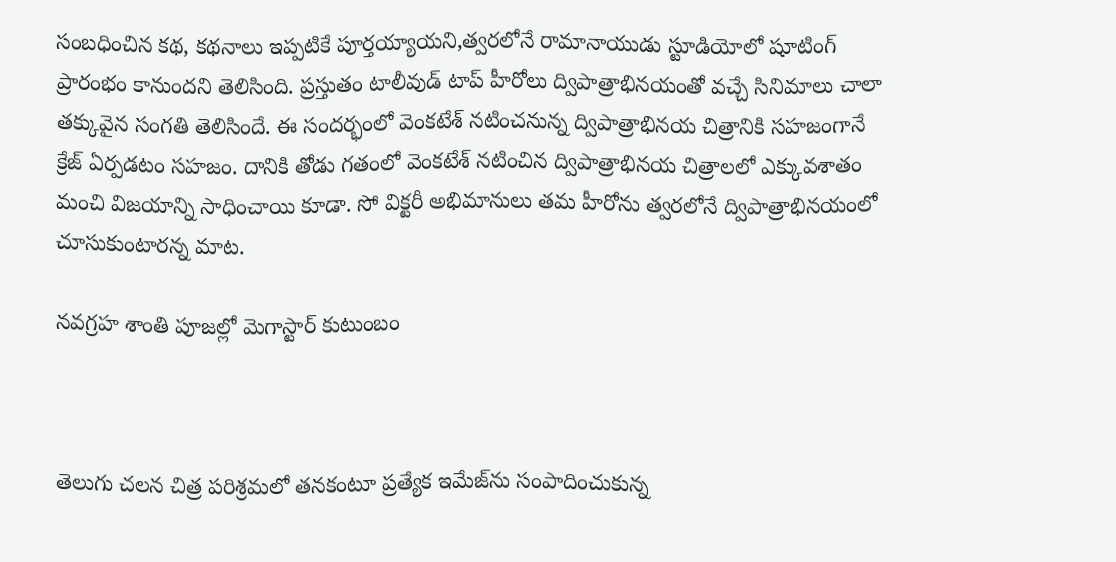సంబధించిన కథ, కథనాలు ఇప్పటికే పూర్తయ్యాయని,త్వరలోనే రామానాయుడు స్టూడియోలో షూటింగ్ ప్రారంభం కానుందని తెలిసింది. ప్రస్తుతం టాలీవుడ్ టాప్ హీరోలు ద్విపాత్రాభినయంతో వచ్చే సినిమాలు చాలా తక్కువైన సంగతి తెలిసిందే. ఈ సందర్భంలో వెంకటేశ్ నటించనున్న ద్విపాత్రాభినయ చిత్రానికి సహజంగానే క్రేజ్ ఏర్పడటం సహజం. దానికి తోడు గతంలో వెంకటేశ్ నటించిన ద్విపాత్రాభినయ చిత్రాలలో ఎక్కువశాతం మంచి విజయాన్ని సాధించాయి కూడా. సో విక్టరీ అభిమానులు తమ హీరోను త్వరలోనే ద్విపాత్రాభినయంలో చూసుకుంటారన్న మాట.

నవగ్రహ శాంతి పూజల్లో మెగాస్టార్ కుటుంబం



తెలుగు చలన చిత్ర పరిశ్రమలో తనకంటూ ప్రత్యేక ఇమేజ్‌ను సంపాదించుకున్న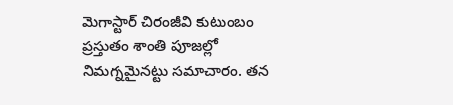మెగాస్టార్ చిరంజీవి కుటుంబం ప్రస్తుతం శాంతి పూజల్లో నిమగ్నమైనట్టు సమాచారం. తన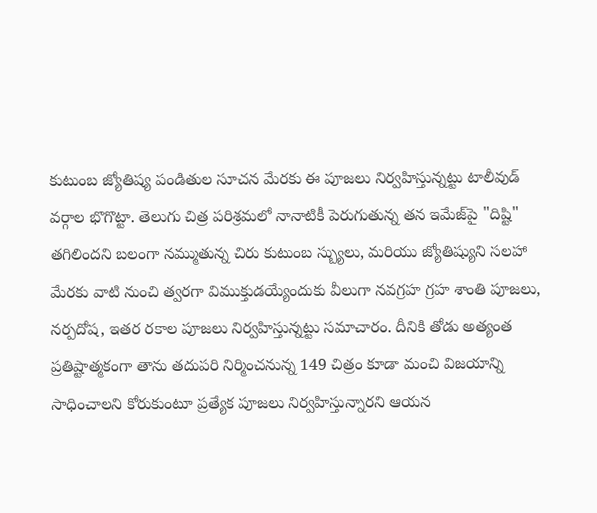కుటుంబ జ్యోతిష్య పండితుల సూచన మేరకు ఈ పూజలు నిర్వహిస్తున్నట్టు టాలీవుడ్ వర్గాల భొగొట్టా. తెలుగు చిత్ర పరిశ్రమలో నానాటికీ పెరుగుతున్న తన ఇమేజ్‌పై "దిష్టి" తగిలిందని బలంగా నమ్ముతున్న చిరు కుటుంబ స్బ్యులు, మరియు జ్యోతిష్యుని సలహా మేరకు వాటి నుంచి త్వరగా విముక్తుడయ్యేందుకు వీలుగా నవగ్రహ గ్రహ శాంతి పూజలు, నర్పదోష, ఇతర రకాల పూజలు నిర్వహిస్తున్నట్టు సమాచారం. దీనికి తోడు అత్యంత ప్రతిష్టాత్మకంగా తాను తదుపరి నిర్మించనున్న 149 చిత్రం కూడా మంచి విజయాన్ని సాధించాలని కోరుకుంటూ ప్రత్యేక పూజలు నిర్వహిస్తున్నారని ఆయన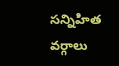సన్నిహిత వర్గాలు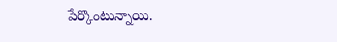పేర్కొంటున్నాయి.